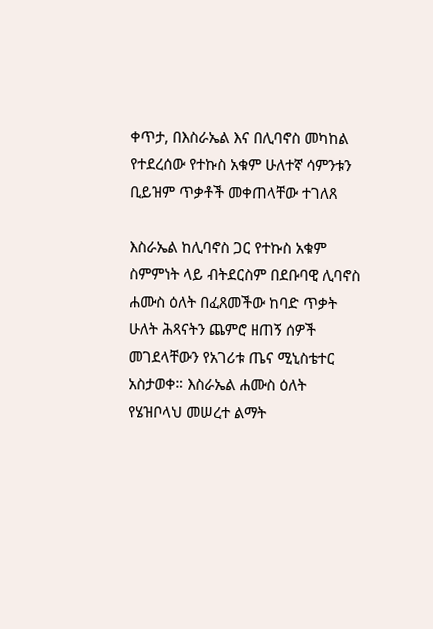ቀጥታ, በእስራኤል እና በሊባኖስ መካከል የተደረሰው የተኩስ አቁም ሁለተኛ ሳምንቱን ቢይዝም ጥቃቶች መቀጠላቸው ተገለጸ

እስራኤል ከሊባኖስ ጋር የተኩስ አቁም ስምምነት ላይ ብትደርስም በደቡባዊ ሊባኖስ ሐሙስ ዕለት በፈጸመችው ከባድ ጥቃት ሁለት ሕጻናትን ጨምሮ ዘጠኝ ሰዎች መገደላቸውን የአገሪቱ ጤና ሚኒስቴተር አስታወቀ። እስራኤል ሐሙስ ዕለት የሄዝቦላህ መሠረተ ልማት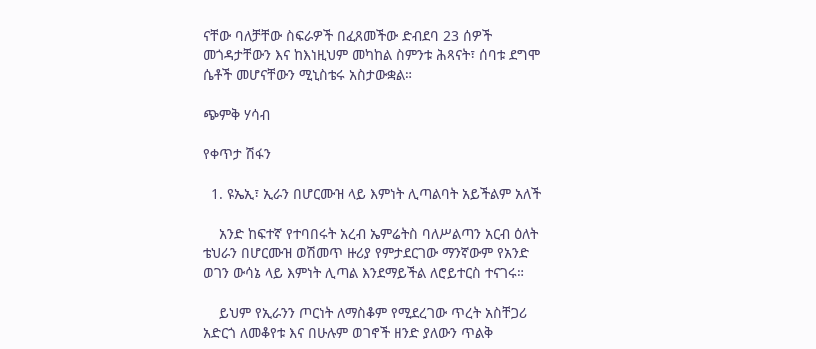ናቸው ባለቻቸው ስፍራዎች በፈጸመችው ድብደባ 23 ሰዎች መጎዳታቸውን እና ከእነዚህም መካከል ስምንቱ ሕጻናት፣ ሰባቱ ደግሞ ሴቶች መሆናቸውን ሚኒስቴሩ አስታውቋል።

ጭምቅ ሃሳብ

የቀጥታ ሽፋን

  1. ዩኤኢ፣ ኢራን በሆርሙዝ ላይ እምነት ሊጣልባት አይችልም አለች

    አንድ ከፍተኛ የተባበሩት አረብ ኤምሬትስ ባለሥልጣን አርብ ዕለት ቴህራን በሆርሙዝ ወሽመጥ ዙሪያ የምታደርገው ማንኛውም የአንድ ወገን ውሳኔ ላይ እምነት ሊጣል እንደማይችል ለሮይተርስ ተናገሩ።

    ይህም የኢራንን ጦርነት ለማስቆም የሚደረገው ጥረት አስቸጋሪ አድርጎ ለመቆየቱ እና በሁሉም ወገኖች ዘንድ ያለውን ጥልቅ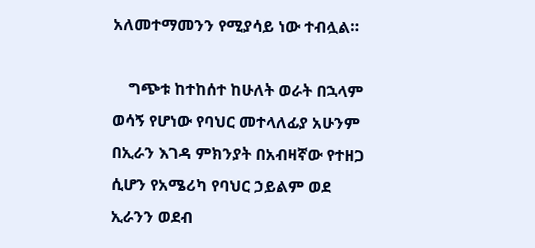አለመተማመንን የሚያሳይ ነው ተብሏል።

    ግጭቱ ከተከሰተ ከሁለት ወራት በኋላም ወሳኝ የሆነው የባህር መተላለፊያ አሁንም በኢራን እገዳ ምክንያት በአብዛኛው የተዘጋ ሲሆን የአሜሪካ የባህር ኃይልም ወደ ኢራንን ወደብ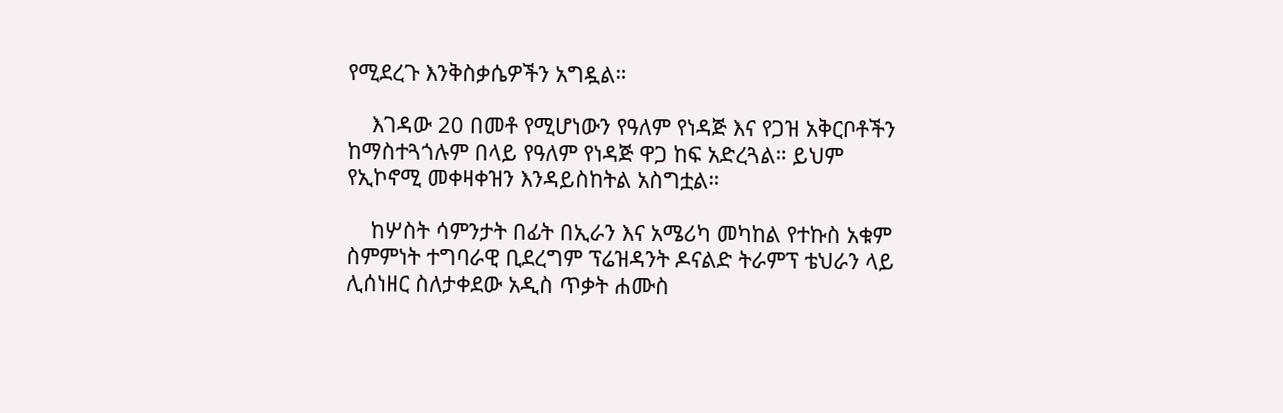የሚደረጉ እንቅስቃሴዎችን አግዷል።

    እገዳው 20 በመቶ የሚሆነውን የዓለም የነዳጅ እና የጋዝ አቅርቦቶችን ከማስተጓጎሉም በላይ የዓለም የነዳጅ ዋጋ ከፍ አድረጓል። ይህም የኢኮኖሚ መቀዛቀዝን እንዳይስከትል አስግቷል።

    ከሦስት ሳምንታት በፊት በኢራን እና አሜሪካ መካከል የተኩስ አቁም ስምምነት ተግባራዊ ቢደረግም ፕሬዝዳንት ዶናልድ ትራምፕ ቴህራን ላይ ሊሰነዘር ስለታቀደው አዲስ ጥቃት ሐሙስ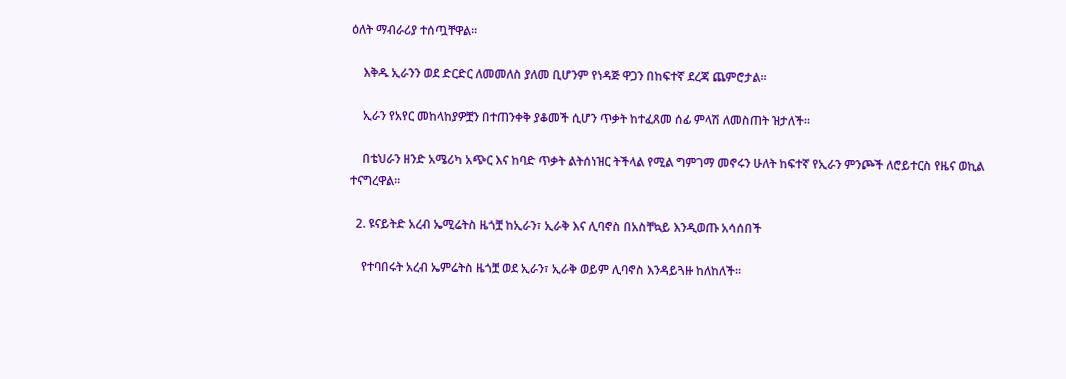ዕለት ማብራሪያ ተሰጧቸዋል።

    እቅዱ ኢራንን ወደ ድርድር ለመመለስ ያለመ ቢሆንም የነዳጅ ዋጋን በከፍተኛ ደረጃ ጨምሮታል።

    ኢራን የአየር መከላከያዎቿን በተጠንቀቅ ያቆመች ሲሆን ጥቃት ከተፈጸመ ሰፊ ምላሽ ለመስጠት ዝታለች።

    በቴህራን ዘንድ አሜሪካ አጭር እና ከባድ ጥቃት ልትሰነዝር ትችላል የሚል ግምገማ መኖሩን ሁለት ከፍተኛ የኢራን ምንጮች ለሮይተርስ የዜና ወኪል ተናግረዋል።

  2. ዩናይትድ አረብ ኤሚሬትስ ዜጎቿ ከኢራን፣ ኢራቅ እና ሊባኖስ በአስቸኳይ እንዲወጡ አሳሰበች

    የተባበሩት አረብ ኤምሬትስ ዜጎቿ ወደ ኢራን፣ ኢራቅ ወይም ሊባኖስ እንዳይጓዙ ከለከለች።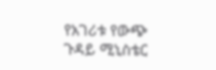የአገሪቱ የውጭ ጉዳይ ሚኒስቴር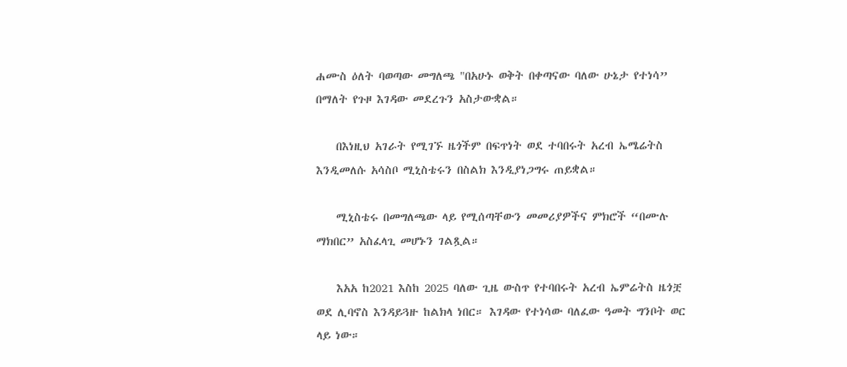ሐሙስ ዕለት ባወጣው መግለጫ "በአሁኑ ወቅት በቀጣናው ባለው ሁኔታ የተነሳ” በማለት የጉዞ እገዳው መደረጉን አስታውቋል።

    በእነዚህ አገራት የሚገኙ ዜጎችም በፍጥነት ወደ ተባበሩት አረብ ኤሜሬትስ እንዲመለሱ አሳስቦ ሚኒስቴሩን በስልክ እንዲያነጋግሩ ጠይቋል።

    ሚኒስቴሩ በመግለጫው ላይ የሚሰጣቸውን መመሪያዎችና ምክሮች “በሙሉ ማክበር” አስፈላጊ መሆኑን ገልጿል።

    እአአ ከ2021 እስከ 2025 ባለው ጊዜ ውስጥ የተባበሩት አረብ ኤምሬትስ ዜጎቿ ወደ ሊባኖስ እንዳይጓዙ ከልክላ ነበር። እገዳው የተነሳው ባለፈው ዓመት ግንቦት ወር ላይ ነው።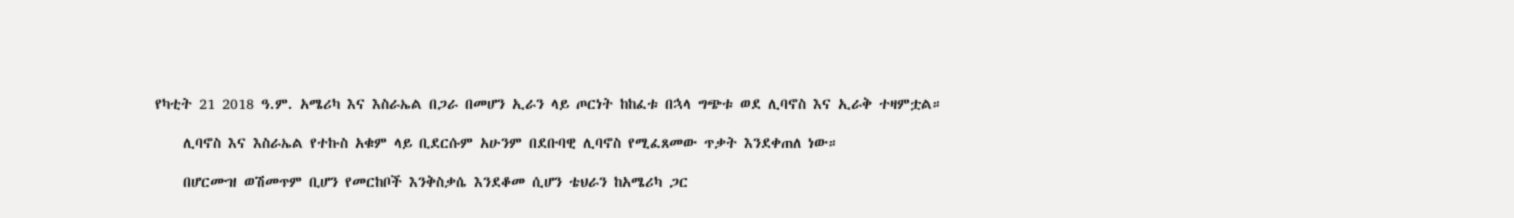የካቲት 21 2018 ዓ.ም. አሜሪካ እና እስራኤል በጋራ በመሆን ኢራን ላይ ጦርነት ከከፈቱ በኋላ ግጭቱ ወደ ሊባኖስ እና ኢራቅ ተዛምቷል።

    ሊባኖስ እና እስራኤል የተኩስ አቁም ላይ ቢደርሱም አሁንም በደቡባዊ ሊባኖስ የሚፈጸመው ጥቃት እንደቀጠለ ነው።

    በሆርሙዝ ወሽመጥም ቢሆን የመርከቦች እንቅስቃሴ እንደቆመ ሲሆን ቴህራን ከአሜሪካ ጋር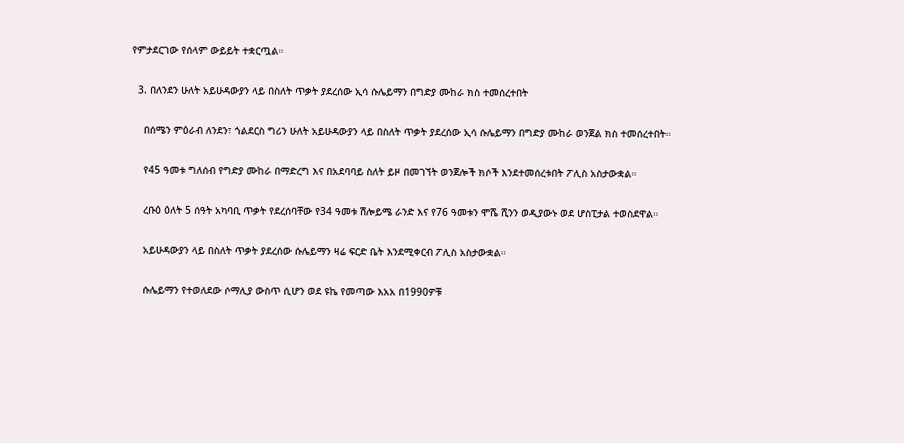የምታደርገው የሰላም ውይይት ተቋርጧል።

  3. በለንደን ሁለት አይሁዳውያን ላይ በስለት ጥቃት ያደረሰው ኢሳ ሱሌይማን በግድያ ሙከራ ክስ ተመሰረተበት

    በሰሜን ምዕራብ ለንደን፣ ጎልደርስ ግሪን ሁለት አይሁዳውያን ላይ በስለት ጥቃት ያደረሰው ኢሳ ሱሌይማን በግድያ ሙከራ ወንጀል ክስ ተመሰረተበት።

    የ45 ዓመቱ ግለሰብ የግድያ ሙከራ በማድረግ እና በአደባባይ ስለት ይዞ በመገኘት ወንጀሎች ክሶች እንደተመሰረቱበት ፖሊስ አስታውቋል።

    ረቡዕ ዕለት 5 ሰዓት አካባቢ ጥቃት የደረሰባቸው የ34 ዓመቱ ሽሎይሜ ራንድ እና የ76 ዓመቱን ሞሼ ሺንን ወዲያውኑ ወደ ሆስፒታል ተወስደዋል።

    አይሁዳውያን ላይ በስለት ጥቃት ያደረሰው ሱሌይማን ዛሬ ፍርድ ቤት እንደሚቀርብ ፖሊስ አስታውቋል።

    ሱሌይማን የተወለደው ሶማሊያ ውስጥ ሲሆን ወደ ዩኬ የመጣው እአአ በ1990ዎቹ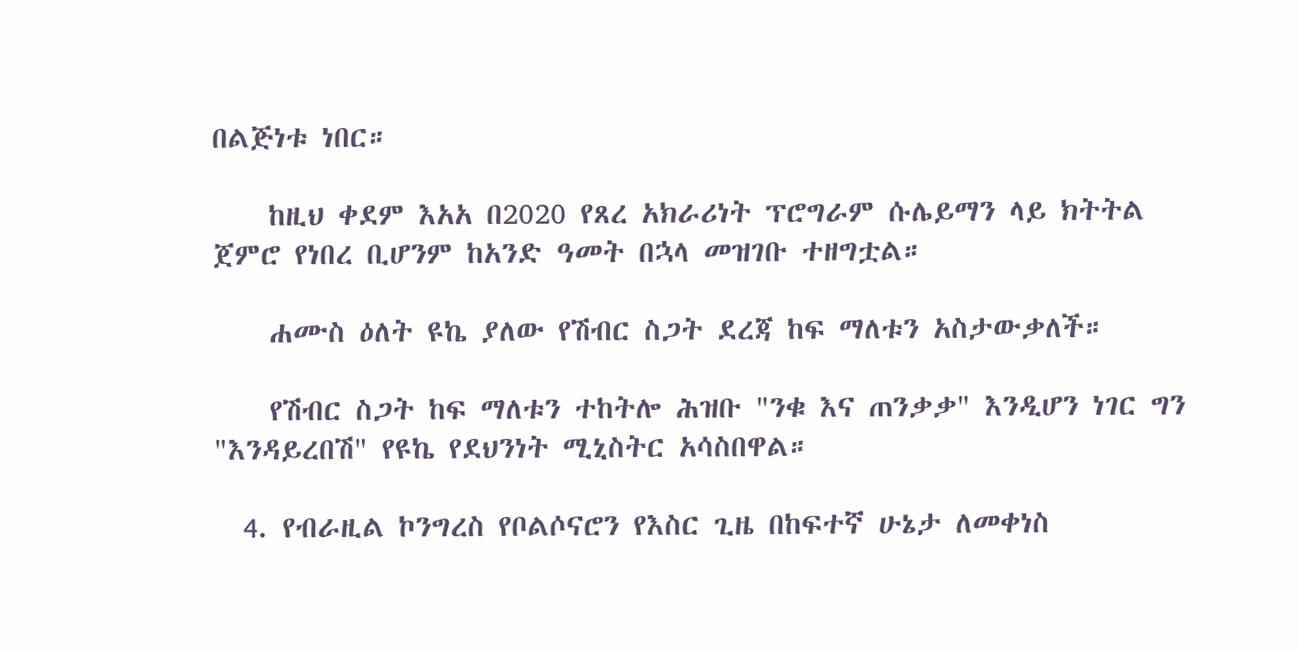በልጅነቱ ነበር።

    ከዚህ ቀደም እአአ በ2020 የጸረ አክራሪነት ፕሮግራም ሱሌይማን ላይ ክትትል ጀምሮ የነበረ ቢሆንም ከአንድ ዓመት በኋላ መዝገቡ ተዘግቷል።

    ሐሙስ ዕለት ዩኬ ያለው የሽብር ስጋት ደረጃ ከፍ ማለቱን አስታውቃለች።

    የሽብር ስጋት ከፍ ማለቱን ተከትሎ ሕዝቡ "ንቁ እና ጠንቃቃ" እንዲሆን ነገር ግን "እንዳይረበሽ" የዩኬ የደህንነት ሚኒስትር አሳስበዋል።

  4. የብራዚል ኮንግረስ የቦልሶናሮን የእስር ጊዜ በከፍተኛ ሁኔታ ለመቀነስ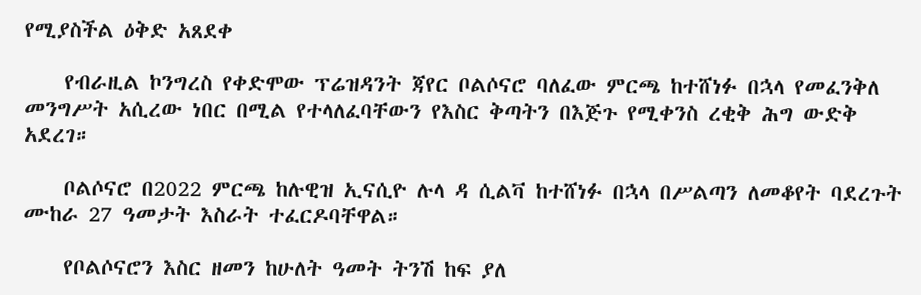የሚያስችል ዕቅድ አጸደቀ

    የብራዚል ኮንግረስ የቀድሞው ፕሬዝዳንት ጃየር ቦልሶናሮ ባለፈው ምርጫ ከተሸነፉ በኋላ የመፈንቅለ መንግሥት አሲረው ነበር በሚል የተላለፈባቸውን የእስር ቅጣትን በእጅጉ የሚቀንስ ረቂቅ ሕግ ውድቅ አደረገ።

    ቦልሶናሮ በ2022 ምርጫ ከሉዊዝ ኢናሲዮ ሉላ ዳ ሲልቫ ከተሸነፉ በኋላ በሥልጣን ለመቆየት ባደረጉት ሙከራ 27 ዓመታት እስራት ተፈርዶባቸዋል።

    የቦልሶናሮን እስር ዘመን ከሁለት ዓመት ትንሽ ከፍ ያለ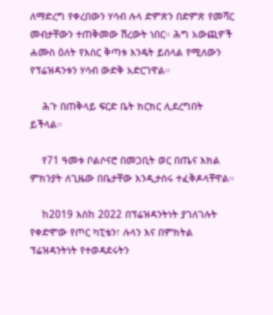ለማድረግ የቀረበውን ሃሳብ ሉላ ድምጽን በድምጽ የመሻር መብታቸውን ተጠቅመው ሽረውት ነበር። ሕግ አውጪዎች ሐሙስ ዕለት የእስር ቅጣቱ እንዴት ይሰላል የሚለውን የፕሬዝዳንቱን ሃሳብ ውድቅ አድርገዋል።

    ሕጉ በጠቅላይ ፍርድ ቤት ክርክር ሊደረግበት ይችላል።

    የ71 ዓመቱ ቦልሶናሮ በመጋቢት ወር በጤና እክል ምክንያት ለጊዜው በቤታቸው እንዲታሰሩ ተፈቅዶላቸዋል።

    ከ2019 እስከ 2022 በፕሬዝዳንትነት ያገለገሉት የቀድሞው የጦር ካፒቴን፣ ሉላን እና በምክትል ፕሬዝዳንትነት የተወዳደሩትን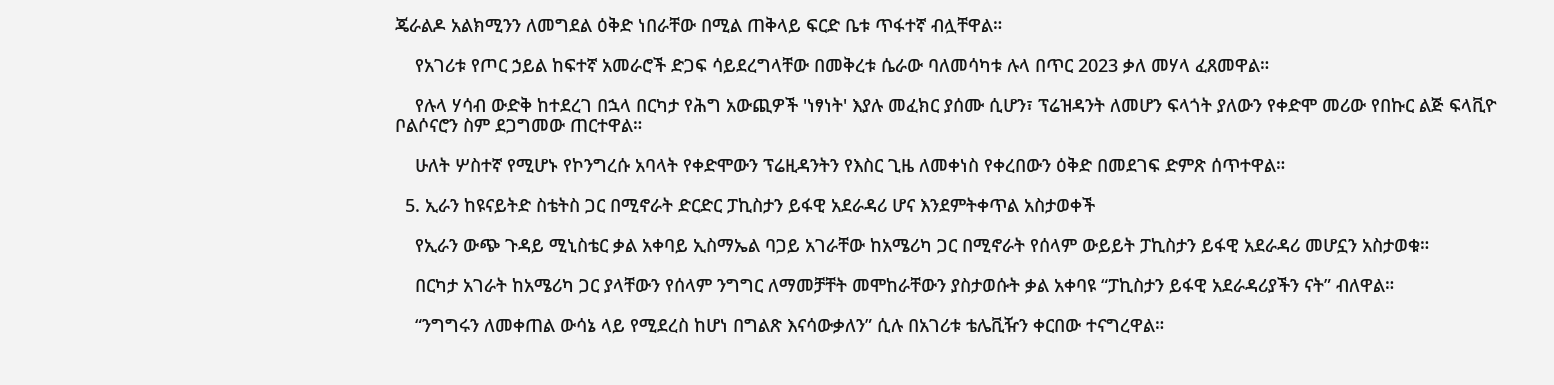ጄራልዶ አልክሚንን ለመግደል ዕቅድ ነበራቸው በሚል ጠቅላይ ፍርድ ቤቱ ጥፋተኛ ብሏቸዋል።

    የአገሪቱ የጦር ኃይል ከፍተኛ አመራሮች ድጋፍ ሳይደረግላቸው በመቅረቱ ሴራው ባለመሳካቱ ሉላ በጥር 2023 ቃለ መሃላ ፈጸመዋል።

    የሉላ ሃሳብ ውድቅ ከተደረገ በኋላ በርካታ የሕግ አውጪዎች 'ነፃነት' እያሉ መፈክር ያሰሙ ሲሆን፣ ፕሬዝዳንት ለመሆን ፍላጎት ያለውን የቀድሞ መሪው የበኩር ልጅ ፍላቪዮ ቦልሶናሮን ስም ደጋግመው ጠርተዋል።

    ሁለት ሦስተኛ የሚሆኑ የኮንግረሱ አባላት የቀድሞውን ፕሬዚዳንትን የእስር ጊዜ ለመቀነስ የቀረበውን ዕቅድ በመደገፍ ድምጽ ሰጥተዋል።

  5. ኢራን ከዩናይትድ ስቴትስ ጋር በሚኖራት ድርድር ፓኪስታን ይፋዊ አደራዳሪ ሆና እንደምትቀጥል አስታወቀች

    የኢራን ውጭ ጉዳይ ሚኒስቴር ቃል አቀባይ ኢስማኤል ባጋይ አገራቸው ከአሜሪካ ጋር በሚኖራት የሰላም ውይይት ፓኪስታን ይፋዊ አደራዳሪ መሆኗን አስታወቁ።

    በርካታ አገራት ከአሜሪካ ጋር ያላቸውን የሰላም ንግግር ለማመቻቸት መሞከራቸውን ያስታወሱት ቃል አቀባዩ “ፓኪስታን ይፋዊ አደራዳሪያችን ናት” ብለዋል።

    “ንግግሩን ለመቀጠል ውሳኔ ላይ የሚደረስ ከሆነ በግልጽ እናሳውቃለን” ሲሉ በአገሪቱ ቴሌቪዥን ቀርበው ተናግረዋል።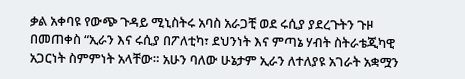ቃል አቀባዩ የውጭ ጉዳይ ሚኒስትሩ አባስ አራጋቺ ወደ ሩሲያ ያደረጉትን ጉዞ በመጠቀስ “ኢራን እና ሩሲያ በፖለቲካ፣ ደህንነት እና ምጣኔ ሃብት ስትራቴጂካዊ አጋርነት ስምምነት አላቸው። አሁን ባለው ሁኔታም ኢራን ለተለያዩ አገራት አቋሟን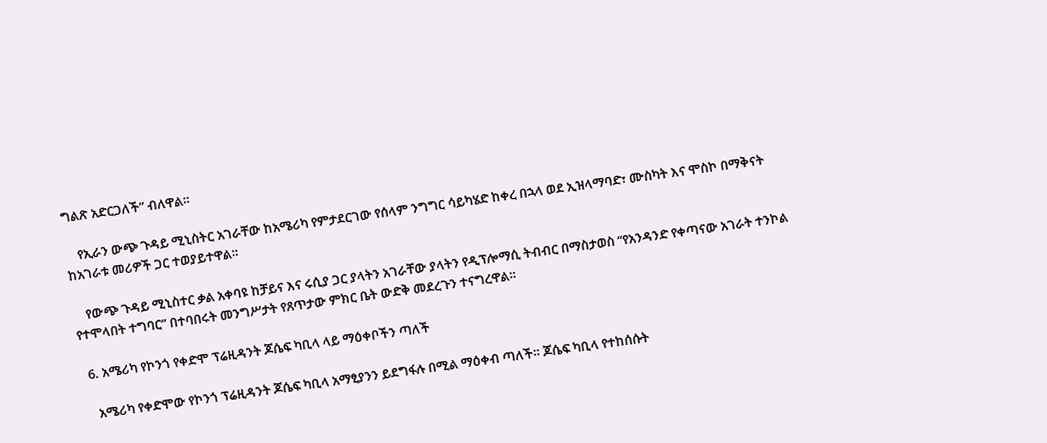ግልጽ አድርጋለች” ብለዋል።

    የኢራን ውጭ ጉዳይ ሚኒስትር አገራቸው ከአሜሪካ የምታደርገው የሰላም ንግግር ሳይካሄድ ከቀረ በኋላ ወደ ኢዝላማባድ፣ ሙስካት እና ሞስኮ በማቅናት ከአገራቱ መሪዎች ጋር ተወያይተዋል።

    የውጭ ጉዳይ ሚኒስተር ቃል አቀባዩ ከቻይና እና ሩሲያ ጋር ያላትን አገራቸው ያላትን የዲፕሎማሲ ትብብር በማስታወስ “የአንዳንድ የቀጣናው አገራት ተንኮል የተሞላበት ተግባር” በተባበሩት መንግሥታት የጸጥታው ምክር ቤት ውድቅ መደረጉን ተናግረዋል።

  6. አሜሪካ የኮንጎ የቀድሞ ፕሬዚዳንት ጆሴፍ ካቢላ ላይ ማዕቀቦችን ጣለች

    አሜሪካ የቀድሞው የኮንጎ ፕሬዚዳንት ጆሴፍ ካቢላ አማፂያንን ይደግፋሉ በሚል ማዕቀብ ጣለች። ጆሴፍ ካቢላ የተከሰሱት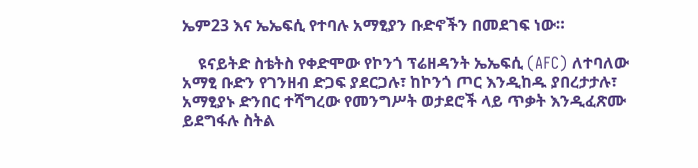ኤም23 እና ኤኤፍሲ የተባሉ አማፂያን ቡድኖችን በመደገፍ ነው።

    ዩናይትድ ስቴትስ የቀድሞው የኮንጎ ፕሬዘዳንት ኤኤፍሲ (AFC) ለተባለው አማፂ ቡድን የገንዘብ ድጋፍ ያደርጋሉ፣ ከኮንጎ ጦር እንዲከዱ ያበረታታሉ፣ አማፂያኑ ድንበር ተሻግረው የመንግሥት ወታደሮች ላይ ጥቃት እንዲፈጽሙ ይደግፋሉ ስትል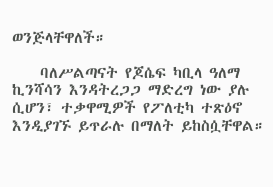ወንጅላቸዋለች።

    ባለሥልጣናት የጆሴፍ ካቢላ ዓለማ ኪንሻሳን እንዳትረጋጋ ማድረግ ነው ያሉ ሲሆን፣ ተቃዋሚዎች የፖለቲካ ተጽዕኖ እንዲያገኙ ይጥራሉ በማለት ይከስሷቸዋል።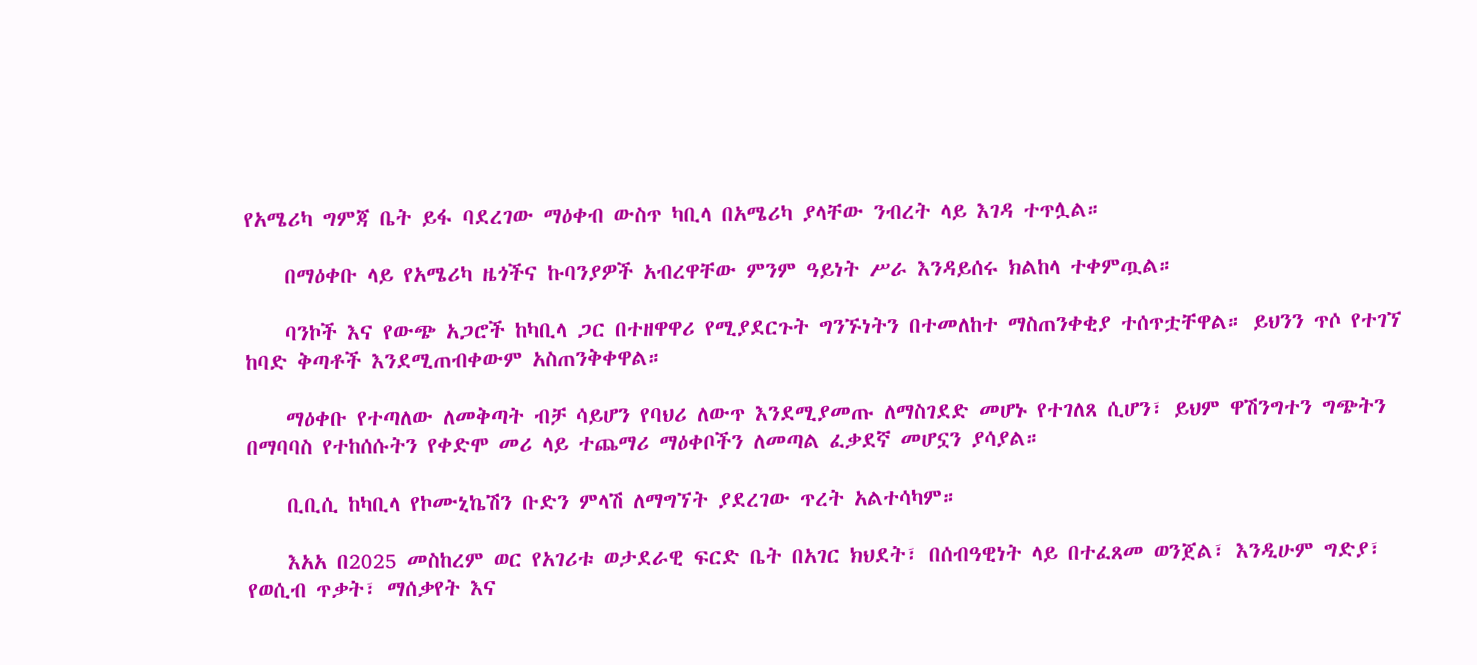የአሜሪካ ግምጃ ቤት ይፋ ባደረገው ማዕቀብ ውስጥ ካቢላ በአሜሪካ ያላቸው ንብረት ላይ እገዳ ተጥሏል።

    በማዕቀቡ ላይ የአሜሪካ ዜጎችና ኩባንያዎች አብረዋቸው ምንም ዓይነት ሥራ እንዳይሰሩ ክልከላ ተቀምጧል።

    ባንኮች እና የውጭ አጋሮች ከካቢላ ጋር በተዘዋዋሪ የሚያደርጉት ግንኙነትን በተመለከተ ማስጠንቀቂያ ተሰጥቷቸዋል። ይህንን ጥሶ የተገኘ ከባድ ቅጣቶች እንደሚጠብቀውም አስጠንቅቀዋል።

    ማዕቀቡ የተጣለው ለመቅጣት ብቻ ሳይሆን የባህሪ ለውጥ እንደሚያመጡ ለማስገደድ መሆኑ የተገለጸ ሲሆን፣ ይህም ዋሽንግተን ግጭትን በማባባስ የተከሰሱትን የቀድሞ መሪ ላይ ተጨማሪ ማዕቀቦችን ለመጣል ፈቃደኛ መሆኗን ያሳያል።

    ቢቢሲ ከካቢላ የኮሙኒኬሽን ቡድን ምላሽ ለማግኘት ያደረገው ጥረት አልተሳካም።

    እአአ በ2025 መስከረም ወር የአገሪቱ ወታደራዊ ፍርድ ቤት በአገር ክህደት፣ በሰብዓዊነት ላይ በተፈጸመ ወንጀል፣ እንዲሁም ግድያ፣ የወሲብ ጥቃት፣ ማሰቃየት እና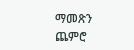ማመጽን ጨምሮ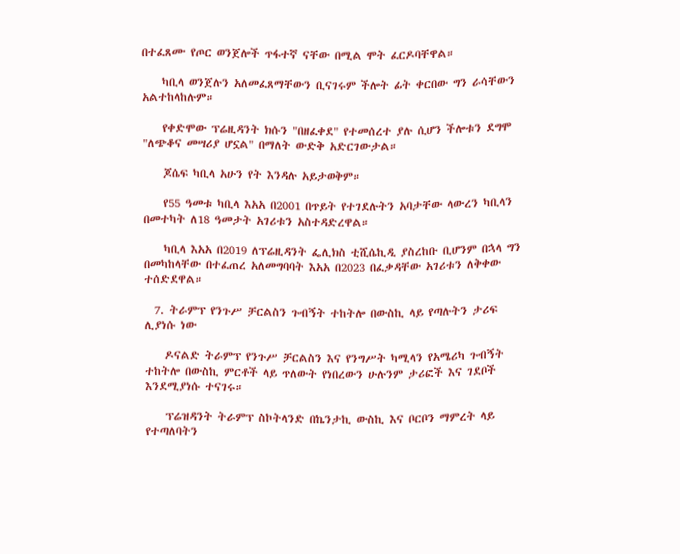በተፈጸሙ የጦር ወንጀሎች ጥፋተኛ ናቸው በሚል ሞት ፈርዶባቸዋል።

    ካቢላ ወንጀሉን አለመፈጸማቸውን ቢናገሩም ችሎት ፊት ቀርበው ግን ራሳቸውን አልተከላከሉም።

    የቀድሞው ፕሬዚዳንት ክሱን "በዘፈቀደ" የተመሰረተ ያሉ ሲሆን ችሎቱን ደግሞ "ለጭቆና መሣሪያ ሆኗል" በማለት ውድቅ አድርገውታል።

    ጆሴፍ ካቢላ አሁን የት እንዳሉ አይታወቅም።

    የ55 ዓመቱ ካቢላ እአአ በ2001 በጥይት የተገደሉትን አባታቸው ላውረን ካቢላን በመተካት ለ18 ዓመታት አገሪቱን አስተዳድረዋል።

    ካቢላ እአአ በ2019 ለፕሬዚዳንት ፌሊክስ ቲሺሴኪዲ ያስረከቡ ቢሆንም በኋላ ግን በመካከላቸው በተፈጠረ አለመግባባት እአአ በ2023 በፈቃዳቸው አገሪቱን ለቅቀው ተሰድደዋል።

  7. ትራምፕ የንጉሥ ቻርልስን ጉብኝት ተከትሎ በውስኪ ላይ የጣሉትን ታሪፍ ሊያነሱ ነው

    ዶናልድ ትራምፕ የንጉሥ ቻርልስን እና የንግሥት ካሚላን የአሜሪካ ጉብኝት ተከትሎ በውስኪ ምርቶች ላይ ጥለውት የነበረውን ሁሉንም ታሪፎች እና ገደቦች እንደሚያነሱ ተናገሩ።

    ፕሬዝዳንት ትራምፕ ስኮትላንድ በኬንታኪ ውስኪ እና ቦርቦን ማምረት ላይ የተጣለባትን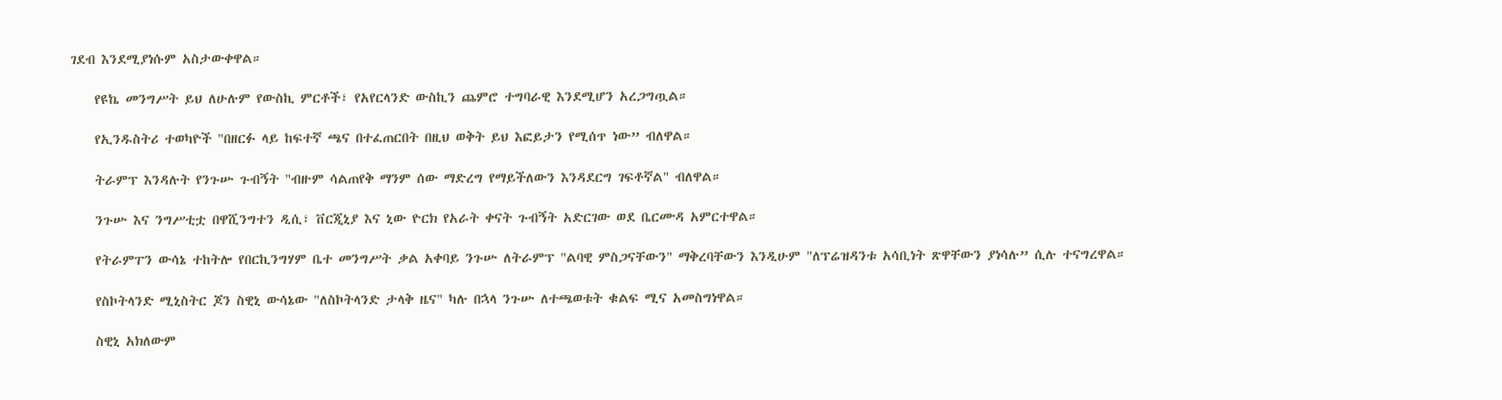ገደብ እንደሚያነሱም አስታውቀዋል።

    የዩኬ መንግሥት ይህ ለሁሉም የውስኪ ምርቶች፣ የአየርላንድ ውስኪን ጨምሮ ተግባራዊ እንደሚሆን አረጋግጧል።

    የኢንዱስትሪ ተወካዮች "በዘርፉ ላይ ከፍተኛ ጫና በተፈጠርበት በዚህ ወቅት ይህ እፎይታን የሚሰጥ ነው” ብለዋል።

    ትራምፕ እንዳሉት የንጉሡ ጉብኝት "ብዙም ሳልጠየቅ ማንም ሰው ማድረግ የማይችለውን እንዳደርግ ገፍቶኛል" ብለዋል።

    ንጉሡ እና ንግሥቲቷ በዋሺንግተን ዲሲ፣ ቨርጂኒያ እና ኒው ዮርክ የአራት ቀናት ጉብኝት አድርገው ወደ ቤርሙዳ አምርተዋል።

    የትራምፐን ውሳኔ ተከትሎ የበርኪንግሃም ቤተ መንግሥት ቃል አቀባይ ንጉሡ ለትራምፕ "ልባዊ ምስጋናቸውን" ማቅረባቸውን እንዲሁም "ለፕሬዝዳንቱ አሳቢነት ጽዋቸውን ያነሳሉ” ሲሉ ተናግረዋል።

    የስኮትላንድ ሚኒስትር ጆን ስዊኒ ውሳኔው "ለስኮትላንድ ታላቅ ዜና" ካሉ በኋላ ንጉሡ ለተጫወቱት ቁልፍ ሚና አመስግነዋል።

    ስዊኒ አክለውም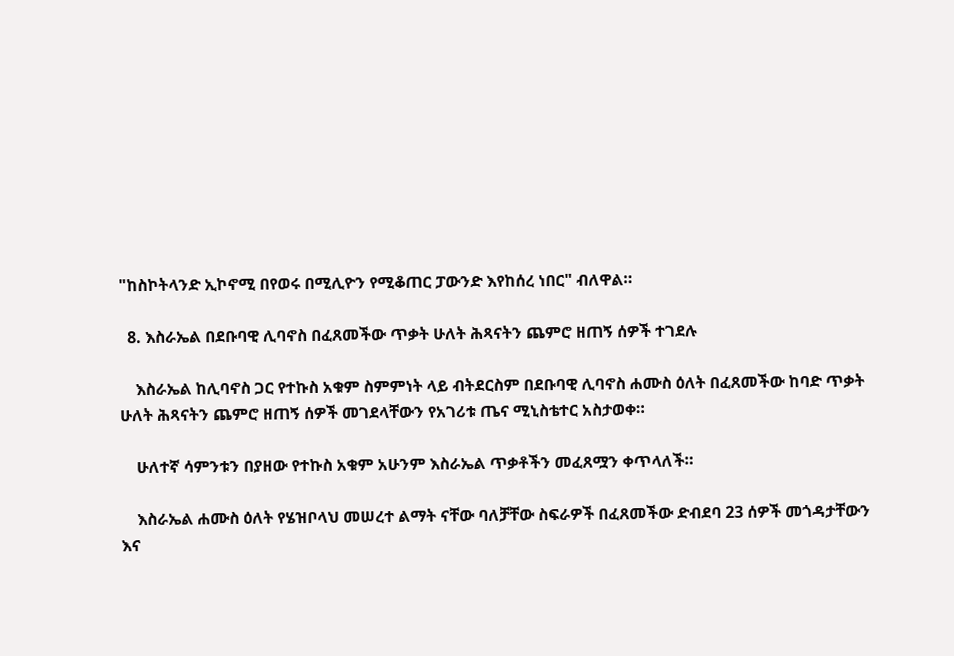"ከስኮትላንድ ኢኮኖሚ በየወሩ በሚሊዮን የሚቆጠር ፓውንድ እየከሰረ ነበር" ብለዋል።

  8. እስራኤል በደቡባዊ ሊባኖስ በፈጸመችው ጥቃት ሁለት ሕጻናትን ጨምሮ ዘጠኝ ሰዎች ተገደሉ

    እስራኤል ከሊባኖስ ጋር የተኩስ አቁም ስምምነት ላይ ብትደርስም በደቡባዊ ሊባኖስ ሐሙስ ዕለት በፈጸመችው ከባድ ጥቃት ሁለት ሕጻናትን ጨምሮ ዘጠኝ ሰዎች መገደላቸውን የአገሪቱ ጤና ሚኒስቴተር አስታወቀ።

    ሁለተኛ ሳምንቱን በያዘው የተኩስ አቁም አሁንም እስራኤል ጥቃቶችን መፈጸሟን ቀጥላለች።

    እስራኤል ሐሙስ ዕለት የሄዝቦላህ መሠረተ ልማት ናቸው ባለቻቸው ስፍራዎች በፈጸመችው ድብደባ 23 ሰዎች መጎዳታቸውን እና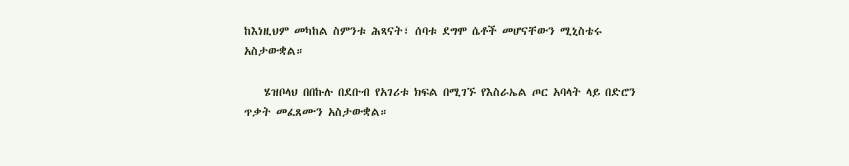ከእነዚህም መካከል ስምንቱ ሕጻናት፣ ሰባቱ ደግሞ ሴቶች መሆናቸውን ሚኒስቴሩ አስታውቋል።

    ሄዝቦላህ በበኩሉ በደቡብ የአገሪቱ ክፍል በሚገኙ የእስራኤል ጦር አባላት ላይ በድሮን ጥቃት መፈጸሙን አስታውቋል።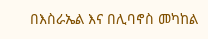በእስራኤል እና በሊባኖስ መካከል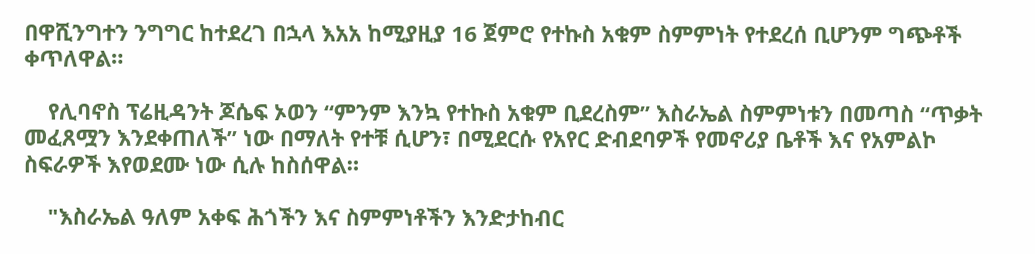በዋሺንግተን ንግግር ከተደረገ በኋላ እአአ ከሚያዚያ 16 ጀምሮ የተኩስ አቁም ስምምነት የተደረሰ ቢሆንም ግጭቶች ቀጥለዋል።

    የሊባኖስ ፕሬዚዳንት ጆሴፍ ኦወን “ምንም እንኳ የተኩስ አቁም ቢደረስም” እስራኤል ስምምነቱን በመጣስ “ጥቃት መፈጸሟን እንደቀጠለች” ነው በማለት የተቹ ሲሆን፣ በሚደርሱ የአየር ድብደባዎች የመኖሪያ ቤቶች እና የአምልኮ ስፍራዎች እየወደሙ ነው ሲሉ ከስሰዋል።

    "እስራኤል ዓለም አቀፍ ሕጎችን እና ስምምነቶችን እንድታከብር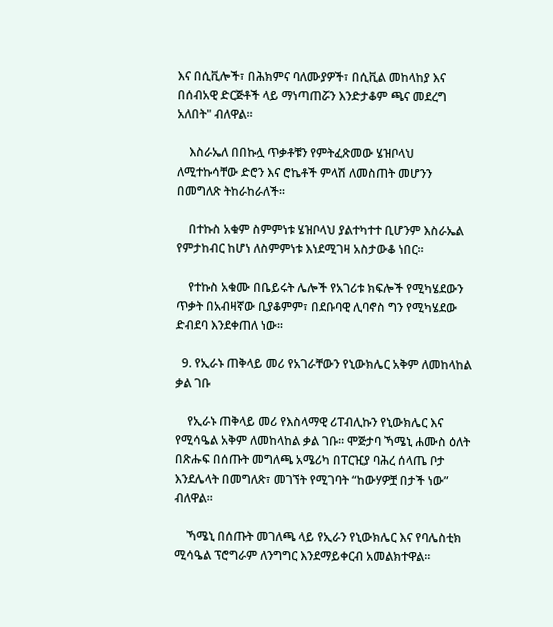እና በሲቪሎች፣ በሕክምና ባለሙያዎች፣ በሲቪል መከላከያ እና በሰብአዊ ድርጅቶች ላይ ማነጣጠሯን እንድታቆም ጫና መደረግ አለበት" ብለዋል።

    እስራኤለ በበኩሏ ጥቃቶቹን የምትፈጽመው ሄዝቦላህ ለሚተኩሳቸው ድሮን እና ሮኬቶች ምላሽ ለመስጠት መሆንን በመግለጽ ትከራከራለች።

    በተኩስ አቁም ስምምነቱ ሄዝቦላህ ያልተካተተ ቢሆንም እስራኤል የምታከብር ከሆነ ለስምምነቱ እነደሚገዛ አስታውቆ ነበር።

    የተኩስ አቁሙ በቤይሩት ሌሎች የአገሪቱ ክፍሎች የሚካሄደውን ጥቃት በአብዛኛው ቢያቆምም፣ በደቡባዊ ሊባኖስ ግን የሚካሄደው ድብደባ እንደቀጠለ ነው።

  9. የኢራኑ ጠቅላይ መሪ የአገራቸውን የኒውክሌር አቅም ለመከላከል ቃል ገቡ

    የኢራኑ ጠቅላይ መሪ የእስላማዊ ሪፐብሊኩን የኒውክሌር እና የሚሳዔል አቅም ለመከላከል ቃል ገቡ። ሞጅታባ ኻሜኒ ሐሙስ ዕለት በጽሑፍ በሰጡት መግለጫ አሜሪካ በፐርዢያ ባሕረ ሰላጤ ቦታ እንደሌላት በመግለጽ፣ መገኘት የሚገባት “ከውሃዎቿ በታች ነው” ብለዋል።

    ኻሜኒ በሰጡት መገለጫ ላይ የኢራን የኒውክሌር እና የባሌስቲክ ሚሳዔል ፕሮግራም ለንግግር እንደማይቀርብ አመልክተዋል።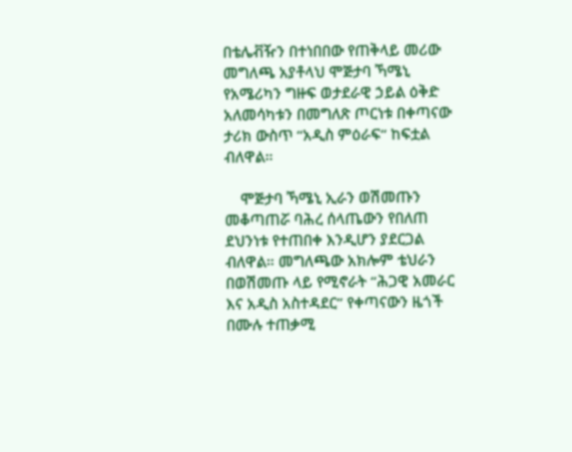በቴሌቭዥን በተነበበው የጠቅላይ መሪው መግለጫ አያቶላህ ሞጅታባ ኻሜኒ የአሜሪካን ግዙፍ ወታደራዊ ኃይል ዕቅድ አለመሳካቱን በመግለጽ ጦርነቱ በቀጣናው ታሪክ ውስጥ “አዲስ ምዕራፍ“ ከፍቷል ብለዋል።

    ሞጅታባ ኻሜኒ ኢራን ወሽመጡን መቆጣጠሯ ባሕረ ሰላጤውን የበለጠ ደህንነቱ የተጠበቀ እንዲሆን ያደርጋል ብለዋል። መግለጫው አክሎም ቴህራን በወሽመጡ ላይ የሚኖራት “ሕጋዊ አመራር እና አዲስ አስተዳደር” የቀጣናውን ዜጎች በሙሉ ተጠቃሚ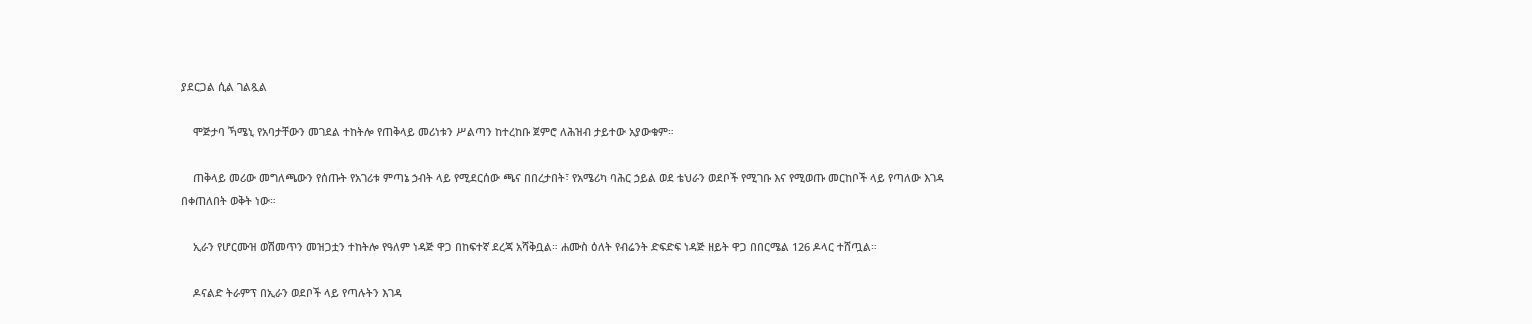ያደርጋል ሲል ገልጿል

    ሞጅታባ ኻሜኒ የአባታቸውን መገደል ተከትሎ የጠቅላይ መሪነቱን ሥልጣን ከተረከቡ ጀምሮ ለሕዝብ ታይተው አያውቁም።

    ጠቅላይ መሪው መግለጫውን የሰጡት የአገሪቱ ምጣኔ ኃብት ላይ የሚደርሰው ጫና በበረታበት፣ የአሜሪካ ባሕር ኃይል ወደ ቴህራን ወደቦች የሚገቡ እና የሚወጡ መርከቦች ላይ የጣለው እገዳ በቀጠለበት ወቅት ነው።

    ኢራን የሆርሙዝ ወሽመጥን መዝጋቷን ተከትሎ የዓለም ነዳጅ ዋጋ በከፍተኛ ደረጃ አሻቅቧል። ሐሙስ ዕለት የብሬንት ድፍድፍ ነዳጅ ዘይት ዋጋ በበርሜል 126 ዶላር ተሸጧል።

    ዶናልድ ትራምፕ በኢራን ወደቦች ላይ የጣሉትን እገዳ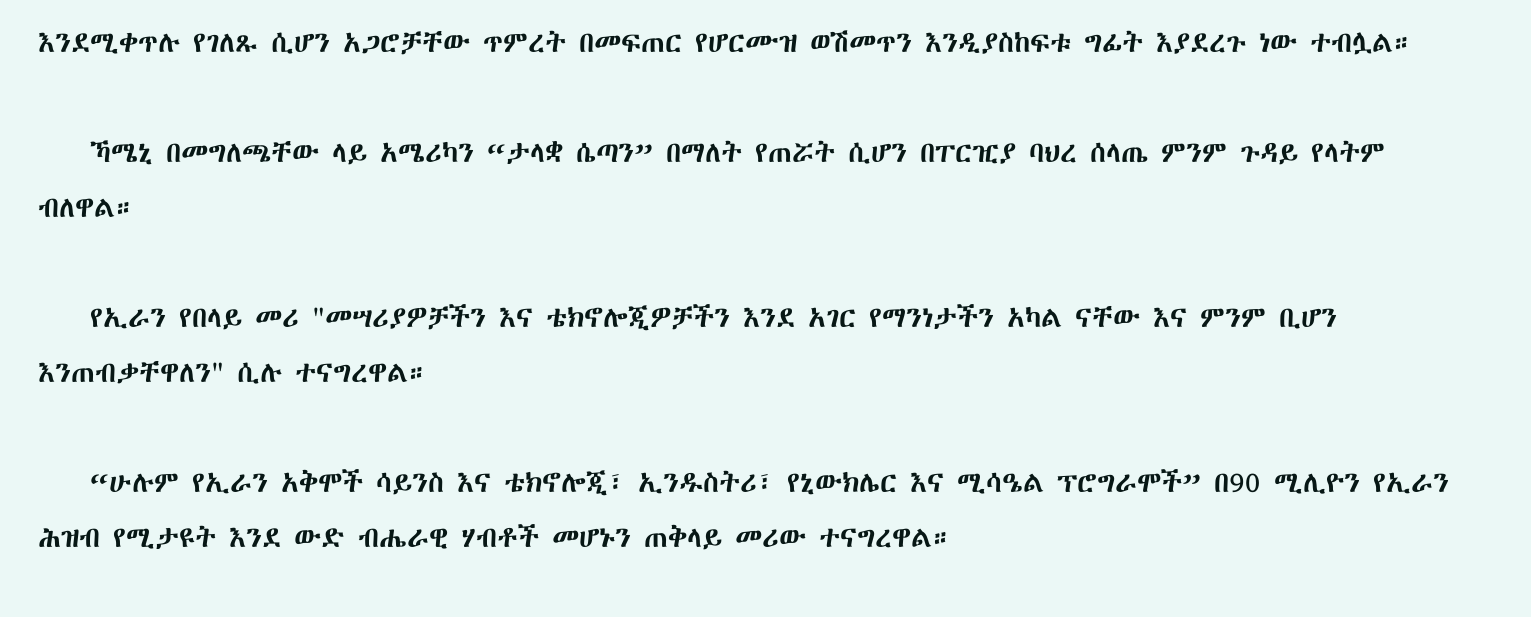እንደሚቀጥሉ የገለጹ ሲሆን አጋሮቻቸው ጥምረት በመፍጠር የሆርሙዝ ወሽመጥን እንዲያስከፍቱ ግፊት እያደረጉ ነው ተብሏል።

    ኻሜኒ በመግለጫቸው ላይ አሜሪካን “ታላቋ ሴጣን” በማለት የጠሯት ሲሆን በፐርዢያ ባህረ ሰላጤ ምንም ጉዳይ የላትም ብለዋል።

    የኢራን የበላይ መሪ "መሣሪያዎቻችን እና ቴክኖሎጂዎቻችን እንደ አገር የማንነታችን አካል ናቸው እና ምንም ቢሆን እንጠብቃቸዋለን" ሲሉ ተናግረዋል።

    “ሁሉም የኢራን አቅሞች ሳይንስ እና ቴክኖሎጂ፣ ኢንዱስትሪ፣ የኒውክሌር እና ሚሳዔል ፕሮግራሞች” በ90 ሚሊዮን የኢራን ሕዝብ የሚታዩት እንደ ውድ ብሔራዊ ሃብቶች መሆኑን ጠቅላይ መሪው ተናግረዋል።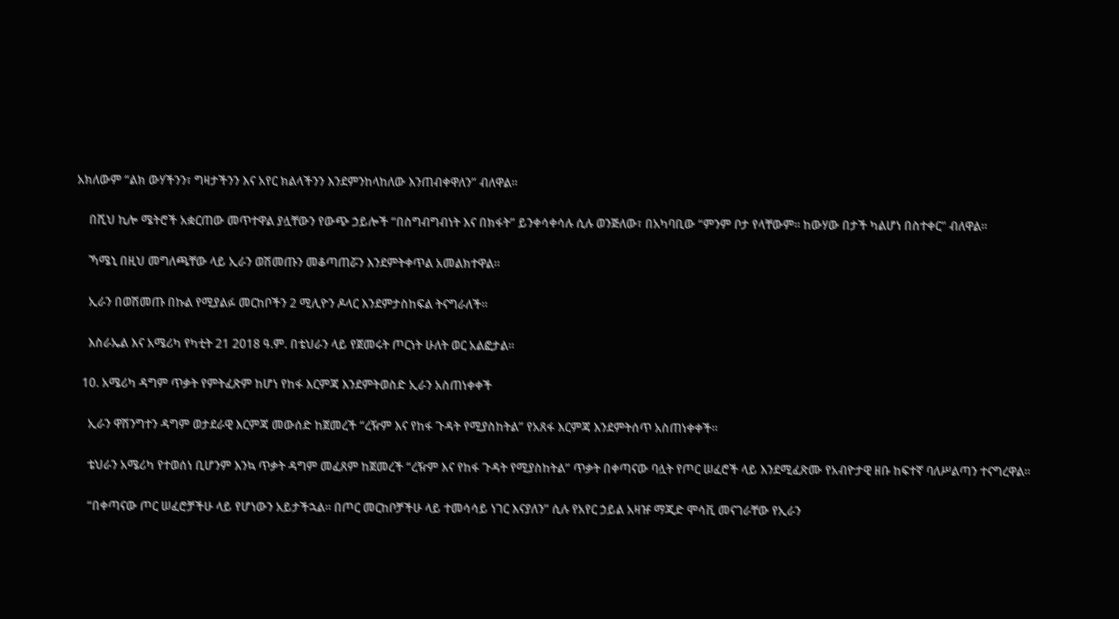አክለውም “ልክ ውሃችንን፣ ግዛታችንን እና አየር ክልላችንን እንደምንከላከለው እንጠብቀዋለን” ብለዋል።

    በሺህ ኪሎ ሜትሮች አቋርጠው መጥተዋል ያሏቸውን የውጭ ኃይሎች “በስግብግብነት እና በክፋት” ይንቀሳቀሳሉ ሲሉ ወንጅለው፣ በአካባቢው “ምንም ቦታ የላቸውም። ከውሃው በታች ካልሆነ በስተቀር" ብለዋል።

    ኻሜኒ በዚህ መግለጫቸው ላይ ኢራን ወሽመጡን መቆጣጠሯን እንደምትቀጥል አመልክተዋል።

    ኢራን በወሽመጡ በኩል የሚያልፉ መርከቦችን 2 ሚሊዮን ዶላር እንደምታስከፍል ትናግራለች።

    እስራኤል እና አሜሪካ የካቲት 21 2018 ዓ.ም. በቴህራን ላይ የጀመሩት ጦርነት ሁለት ወር አልፎታል።

  10. አሜሪካ ዳግም ጥቃት የምትፈጽም ከሆነ የከፋ እርምጃ እንደምትወስድ ኢራን አስጠነቀቀች

    ኢራን ዋሽንግተን ዳግም ወታደራዊ እርምጃ መውሰድ ከጀመረች “ረዥም እና የከፋ ጉዳት የሚያስከትል” የአጸፋ እርምጃ እንደምትሰጥ አስጠነቀቀች።

    ቴህራን አሜሪካ የተወሰነ ቢሆንም እንኳ ጥቃት ዳግም መፈጸም ከጀመረች “ረዥም እና የከፋ ጉዳት የሚያስከትል” ጥቃት በቀጣናው ባሏት የጦር ሠፈሮች ላይ እንደሚፈጽሙ የአብዮታዊ ዘቡ ከፍተኛ ባለሥልጣን ተናግረዋል።

    “በቀጣናው ጦር ሠፈሮቻችሁ ላይ የሆነውን አይታችኋል። በጦር መርከቦቻችሁ ላይ ተመሳሳይ ነገር እናያለን” ሲሉ የአየር ኃይል አዛዡ ማጂድ ሞሳቪ መናገራቸው የኢራን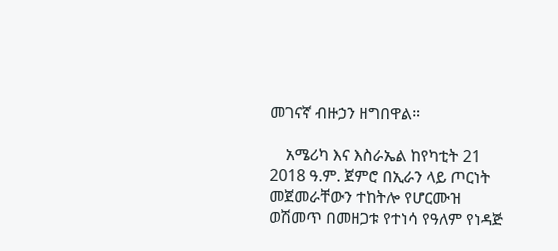መገናኛ ብዙኃን ዘግበዋል።

    አሜሪካ እና እስራኤል ከየካቲት 21 2018 ዓ.ም. ጀምሮ በኢራን ላይ ጦርነት መጀመራቸውን ተከትሎ የሆርሙዝ ወሽመጥ በመዘጋቱ የተነሳ የዓለም የነዳጅ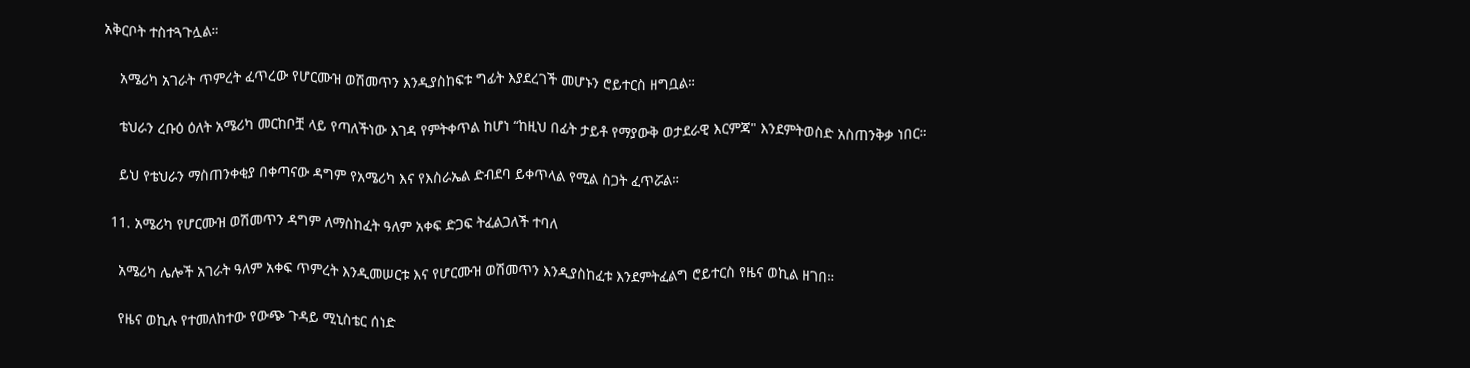አቅርቦት ተስተጓጉሏል።

    አሜሪካ አገራት ጥምረት ፈጥረው የሆርሙዝ ወሽመጥን እንዲያስከፍቱ ግፊት እያደረገች መሆኑን ሮይተርስ ዘግቧል።

    ቴህራን ረቡዕ ዕለት አሜሪካ መርከቦቿ ላይ የጣለችነው እገዳ የምትቀጥል ከሆነ “ከዚህ በፊት ታይቶ የማያውቅ ወታደራዊ እርምጃ" እንደምትወስድ አስጠንቅቃ ነበር።

    ይህ የቴህራን ማስጠንቀቂያ በቀጣናው ዳግም የአሜሪካ እና የእስራኤል ድብደባ ይቀጥላል የሚል ስጋት ፈጥሯል።

  11. አሜሪካ የሆርሙዝ ወሽመጥን ዳግም ለማስከፈት ዓለም አቀፍ ድጋፍ ትፈልጋለች ተባለ

    አሜሪካ ሌሎች አገራት ዓለም አቀፍ ጥምረት እንዲመሠርቱ እና የሆርሙዝ ወሽመጥን እንዲያስከፈቱ እንደምትፈልግ ሮይተርስ የዜና ወኪል ዘገበ።

    የዜና ወኪሉ የተመለከተው የውጭ ጉዳይ ሚኒስቴር ሰነድ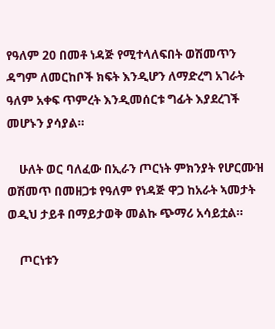የዓለም 20 በመቶ ነዳጅ የሚተላለፍበት ወሽመጥን ዳግም ለመርከቦች ክፍት እንዲሆን ለማድረግ አገራት ዓለም አቀፍ ጥምረት እንዲመሰርቱ ግፊት እያደረገች መሆኑን ያሳያል።

    ሁለት ወር ባለፈው በኢራን ጦርነት ምክንያት የሆርሙዝ ወሽመጥ በመዘጋቱ የዓለም የነዳጅ ዋጋ ከአራት ኣመታት ወዲህ ታይቶ በማይታወቅ መልኩ ጭማሪ አሳይቷል።

    ጦርነቱን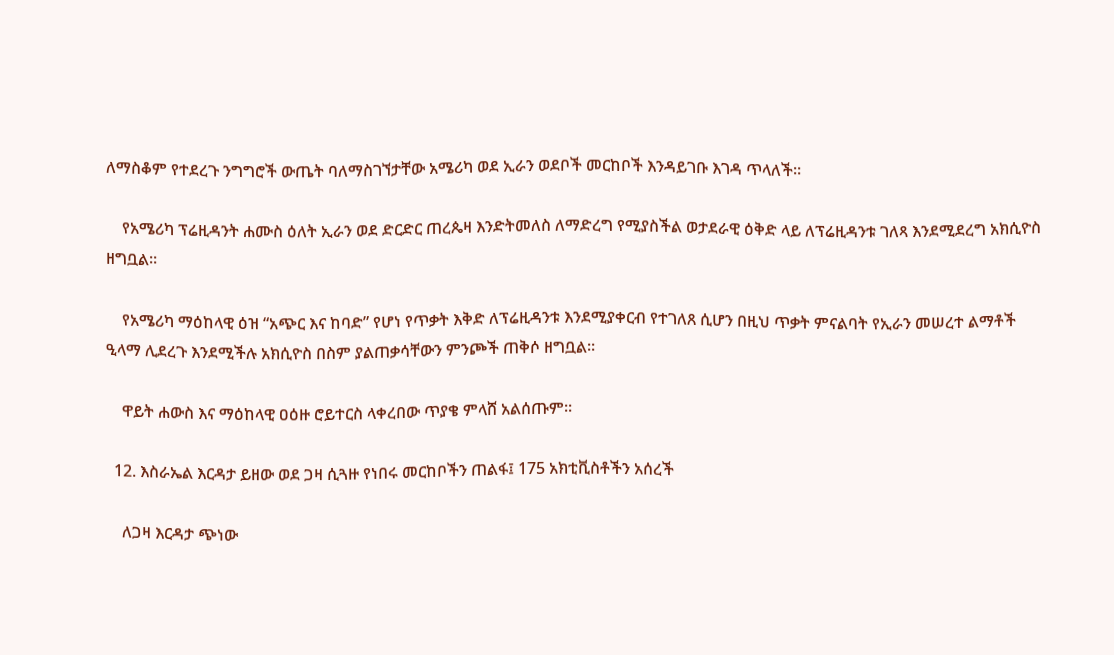ለማስቆም የተደረጉ ንግግሮች ውጤት ባለማስገኘታቸው አሜሪካ ወደ ኢራን ወደቦች መርከቦች እንዳይገቡ እገዳ ጥላለች።

    የአሜሪካ ፕሬዚዳንት ሐሙስ ዕለት ኢራን ወደ ድርድር ጠረጴዛ እንድትመለስ ለማድረግ የሚያስችል ወታደራዊ ዕቅድ ላይ ለፕሬዚዳንቱ ገለጻ እንደሚደረግ አክሲዮስ ዘግቧል።

    የአሜሪካ ማዕከላዊ ዕዝ “አጭር እና ከባድ” የሆነ የጥቃት እቅድ ለፕሬዚዳንቱ እንደሚያቀርብ የተገለጸ ሲሆን በዚህ ጥቃት ምናልባት የኢራን መሠረተ ልማቶች ዒላማ ሊደረጉ እንደሚችሉ አክሲዮስ በስም ያልጠቃሳቸውን ምንጮች ጠቅሶ ዘግቧል።

    ዋይት ሐውስ እና ማዕከላዊ ዐዕዙ ሮይተርስ ላቀረበው ጥያቄ ምላሸ አልሰጡም።

  12. እስራኤል እርዳታ ይዘው ወደ ጋዛ ሲጓዙ የነበሩ መርከቦችን ጠልፋ፤ 175 አክቲቪስቶችን አሰረች

    ለጋዛ እርዳታ ጭነው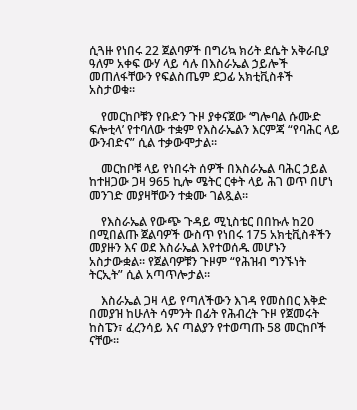ሲጓዙ የነበሩ 22 ጀልባዎች በግሪኳ ክሪት ደሴት አቅራቢያ ዓለም አቀፍ ውሃ ላይ ሳሉ በእስራኤል ኃይሎች መጠለፋቸውን የፍልስጤም ደጋፊ አክቲቪስቶች አስታወቁ።

    የመርከቦቹን የቡድን ጉዞ ያቀናጀው ‘ግሎባል ሱሙድ ፍሎቲላ’ የተባለው ተቋም የእስራኤልን እርምጃ “የባሕር ላይ ውንብድና” ሲል ተቃውሞታል።

    መርከቦቹ ላይ የነበሩት ሰዎች በእስራኤል ባሕር ኃይል ከተዘጋው ጋዛ 965 ኪሎ ሜትር ርቀት ላይ ሕገ ወጥ በሆነ መንገድ መያዛቸውን ተቋሙ ገልጿል።

    የእስራኤል የውጭ ጉዳይ ሚኒስቴር በበኩሉ ከ20 በሚበልጡ ጀልባዎች ውስጥ የነበሩ 175 አክቲቪስቶችን መያዙን እና ወደ እስራኤል እየተወሰዱ መሆኑን አስታውቋል። የጀልባዎቹን ጉዞም “የሕዝብ ግንኙነት ትርኢት” ሲል አጣጥሎታል።

    እስራኤል ጋዛ ላይ የጣለችውን እገዳ የመስበር እቅድ በመያዝ ከሁለት ሳምንት በፊት የሕብረት ጉዞ የጀመሩት ከስፔን፣ ፈረንሳይ እና ጣልያን የተወጣጡ 58 መርከቦች ናቸው።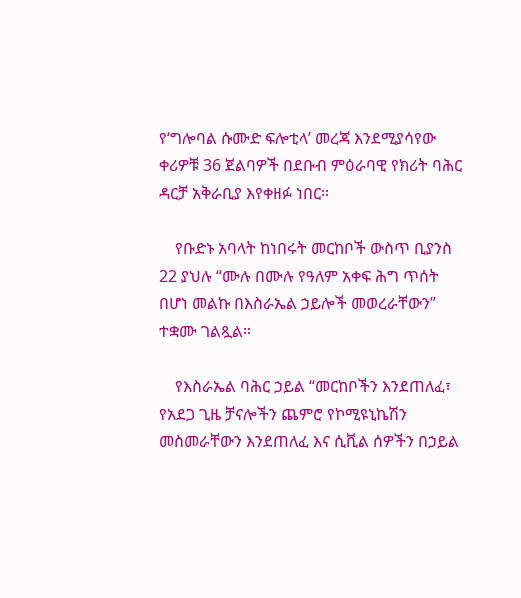የ‘ግሎባል ሱሙድ ፍሎቲላ’ መረጃ እንደሚያሳየው ቀሪዎቹ 36 ጀልባዎች በደቡብ ምዕራባዊ የክሪት ባሕር ዳርቻ አቅራቢያ እየቀዘፉ ነበር።

    የቡድኑ አባላት ከነበሩት መርከቦች ውስጥ ቢያንስ 22 ያህሉ “ሙሉ በሙሉ የዓለም አቀፍ ሕግ ጥሰት በሆነ መልኩ በእስራኤል ኃይሎች መወረራቸውን” ተቋሙ ገልጿል።

    የእስራኤል ባሕር ኃይል “መርከቦችን እንደጠለፈ፣ የአደጋ ጊዜ ቻናሎችን ጨምሮ የኮሚዩኒኬሽን መስመራቸውን እንደጠለፈ እና ሲቪል ሰዎችን በኃይል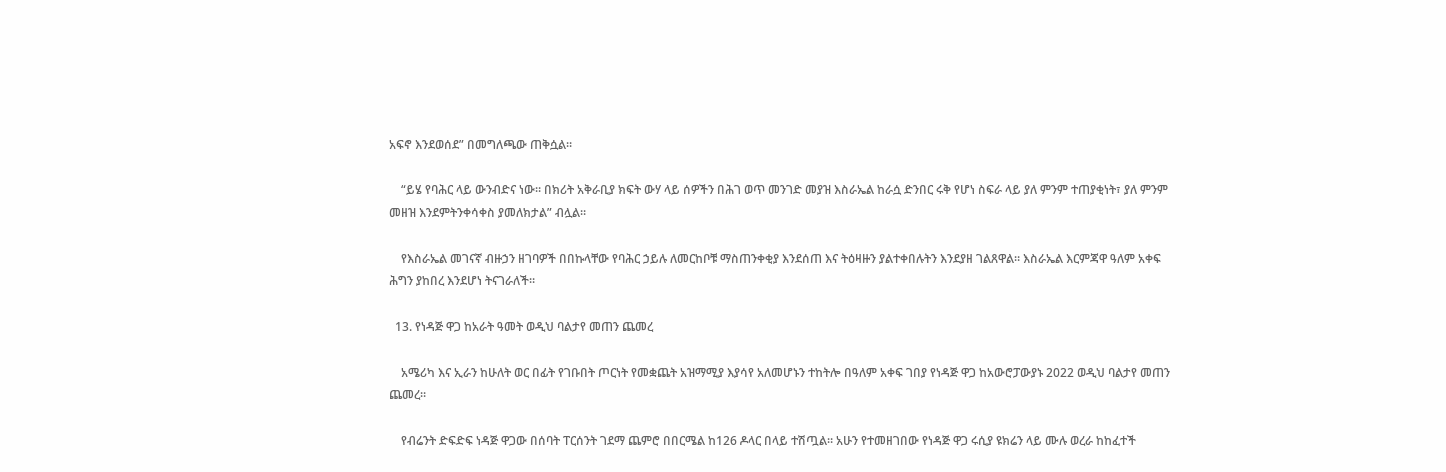አፍኖ እንደወሰደ” በመግለጫው ጠቅሷል።

    “ይሄ የባሕር ላይ ውንብድና ነው። በክሪት አቅራቢያ ክፍት ውሃ ላይ ሰዎችን በሕገ ወጥ መንገድ መያዝ እስራኤል ከራሷ ድንበር ሩቅ የሆነ ስፍራ ላይ ያለ ምንም ተጠያቂነት፣ ያለ ምንም መዘዝ እንደምትንቀሳቀስ ያመለክታል” ብሏል።

    የእስራኤል መገናኛ ብዙኃን ዘገባዎች በበኩላቸው የባሕር ኃይሉ ለመርከቦቹ ማስጠንቀቂያ እንደሰጠ እና ትዕዛዙን ያልተቀበሉትን እንደያዘ ገልጸዋል። እስራኤል እርምጃዋ ዓለም አቀፍ ሕግን ያከበረ እንደሆነ ትናገራለች።

  13. የነዳጅ ዋጋ ከአራት ዓመት ወዲህ ባልታየ መጠን ጨመረ

    አሜሪካ እና ኢራን ከሁለት ወር በፊት የገቡበት ጦርነት የመቋጨት አዝማሚያ እያሳየ አለመሆኑን ተከትሎ በዓለም አቀፍ ገበያ የነዳጅ ዋጋ ከአውሮፓውያኑ 2022 ወዲህ ባልታየ መጠን ጨመረ።

    የብሬንት ድፍድፍ ነዳጅ ዋጋው በሰባት ፐርሰንት ገደማ ጨምሮ በበርሜል ከ126 ዶላር በላይ ተሽጧል። አሁን የተመዘገበው የነዳጅ ዋጋ ሩሲያ ዩክሬን ላይ ሙሉ ወረራ ከከፈተች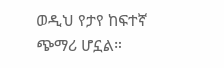ወዲህ የታየ ከፍተኛ ጭማሪ ሆኗል።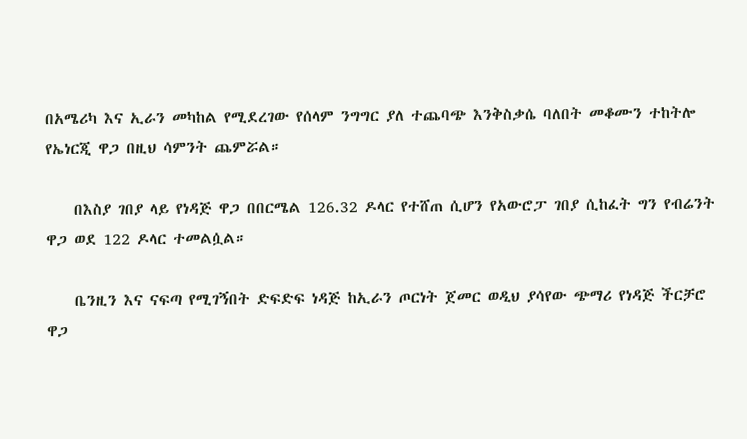በአሜሪካ እና ኢራን መካከል የሚደረገው የሰላም ንግግር ያለ ተጨባጭ እንቅስቃሴ ባለበት መቆሙን ተከትሎ የኤነርጂ ዋጋ በዚህ ሳምንት ጨምሯል።

    በእስያ ገበያ ላይ የነዳጅ ዋጋ በበርሜል 126.32 ዶላር የተሸጠ ሲሆን የአውሮፓ ገበያ ሲከፈት ግን የብሬንት ዋጋ ወደ 122 ዶላር ተመልሷል።

    ቤንዚን እና ናፍጣ የሚገኝበት ድፍድፍ ነዳጅ ከኢራን ጦርነት ጀመር ወዲህ ያሳየው ጭማሪ የነዳጅ ችርቻሮ ዋጋ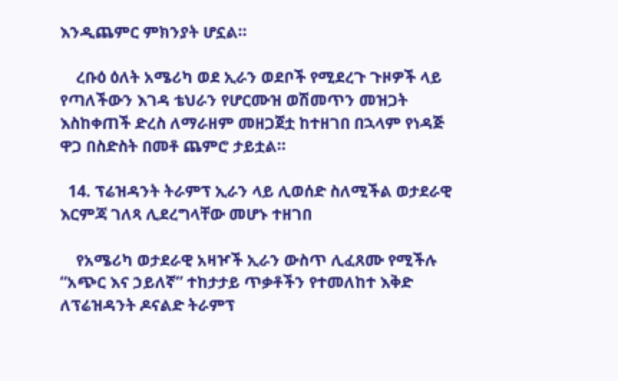እንዲጨምር ምክንያት ሆኗል።

    ረቡዕ ዕለት አሜሪካ ወደ ኢራን ወደቦች የሚደረጉ ጉዞዎች ላይ የጣለችውን እገዳ ቴህራን የሆርሙዝ ወሽመጥን መዝጋት እስከቀጠች ድረስ ለማራዘም መዘጋጀቷ ከተዘገበ በኋላም የነዳጅ ዋጋ በስድስት በመቶ ጨምሮ ታይቷል።

  14. ፕሬዝዳንት ትራምፕ ኢራን ላይ ሊወሰድ ስለሚችል ወታደራዊ እርምጃ ገለጻ ሊደረግላቸው መሆኑ ተዘገበ

    የአሜሪካ ወታደራዊ አዛዦች ኢራን ውስጥ ሊፈጸሙ የሚችሉ “አጭር እና ኃይለኛ” ተከታታይ ጥቃቶችን የተመለከተ እቅድ ለፕሬዝዳንት ዶናልድ ትራምፕ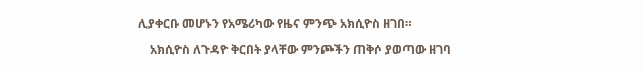ሊያቀርቡ መሆኑን የአሜሪካው የዜና ምንጭ አክሲዮስ ዘገበ።

    አክሲዮስ ለጉዳዮ ቅርበት ያላቸው ምንጮችን ጠቅሶ ያወጣው ዘገባ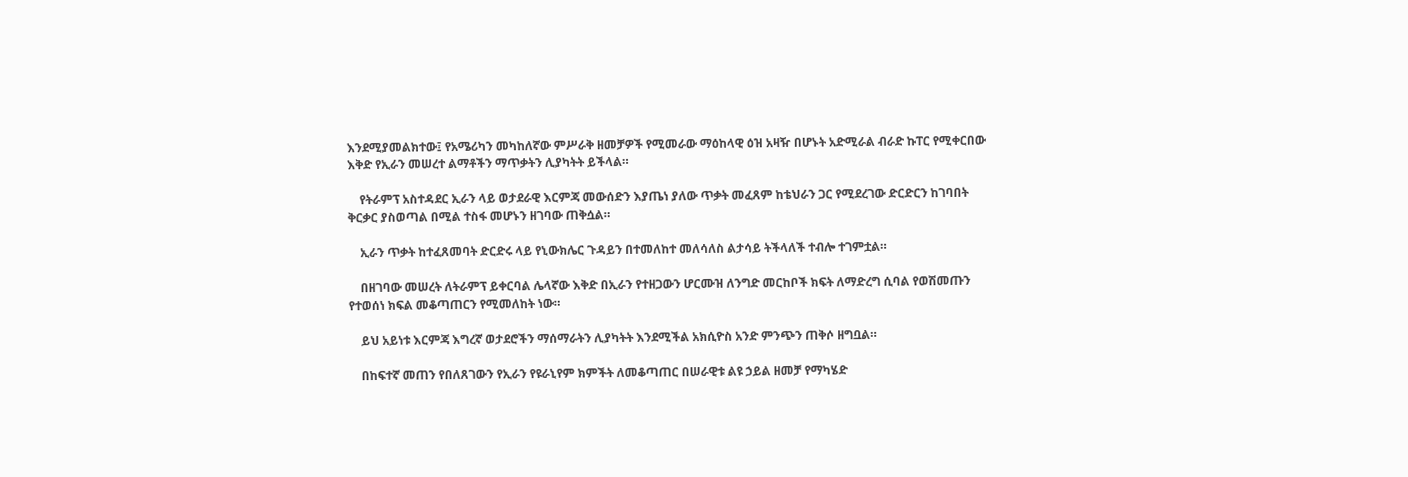እንደሚያመልክተው፤ የአሜሪካን መካከለኛው ምሥራቅ ዘመቻዎች የሚመራው ማዕከላዊ ዕዝ አዛዥ በሆኑት አድሚራል ብራድ ኩፐር የሚቀርበው እቅድ የኢራን መሠረተ ልማቶችን ማጥቃትን ሊያካትት ይችላል።

    የትራምፕ አስተዳደር ኢራን ላይ ወታደራዊ እርምጃ መውሰድን እያጤነ ያለው ጥቃት መፈጸም ከቴህራን ጋር የሚደረገው ድርድርን ከገባበት ቅርቃር ያስወጣል በሚል ተስፋ መሆኑን ዘገባው ጠቅሷል።

    ኢራን ጥቃት ከተፈጸመባት ድርድሩ ላይ የኒውክሌር ጉዳይን በተመለከተ መለሳለስ ልታሳይ ትችላለች ተብሎ ተገምቷል።

    በዘገባው መሠረት ለትራምፕ ይቀርባል ሌላኛው እቅድ በኢራን የተዘጋውን ሆርሙዝ ለንግድ መርከቦች ክፍት ለማድረግ ሲባል የወሽመጡን የተወሰነ ክፍል መቆጣጠርን የሚመለከት ነው።

    ይህ አይነቱ እርምጃ እግረኛ ወታደሮችን ማሰማራትን ሊያካትት እንደሚችል አክሲዮስ አንድ ምንጭን ጠቅሶ ዘግቧል።

    በከፍተኛ መጠን የበለጸገውን የኢራን የዩራኒየም ክምችት ለመቆጣጠር በሠራዊቱ ልዩ ኃይል ዘመቻ የማካሄድ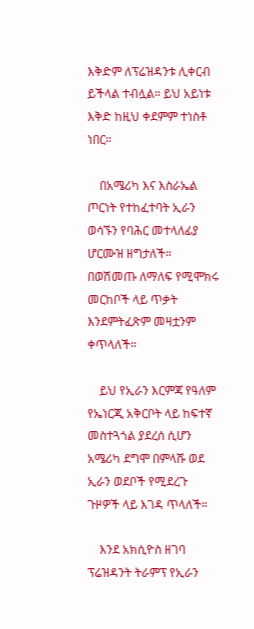እቅድም ለፕሬዝዳንቱ ሊቀርብ ይችላል ተብሏል። ይህ አይነቱ እቅድ ከዚህ ቀደምም ተነስቶ ነበር።

    በአሜሪካ እና እስራኤል ጦርነት የተከፈተባት ኢራን ወሳኙን የባሕር መተላለፊያ ሆርሙዝ ዘግታለች። በወሽመጡ ለማለፍ የሚሞክሩ መርከቦች ላይ ጥቃት እንደምትፈጽም መዛቷንም ቀጥላለች።

    ይህ የኢራን እርምጃ የዓለም የኤነርጂ አቅርቦት ላይ ከፍተኛ መስተጓጎል ያደረሰ ሲሆን አሜሪካ ደግሞ በምላሹ ወደ ኢራን ወደቦች የሚደረጉ ጉዞዎች ላይ እገዳ ጥላለች።

    እንደ አክሲዮስ ዘገባ ፕሬዝዳንት ትራምፕ የኢራን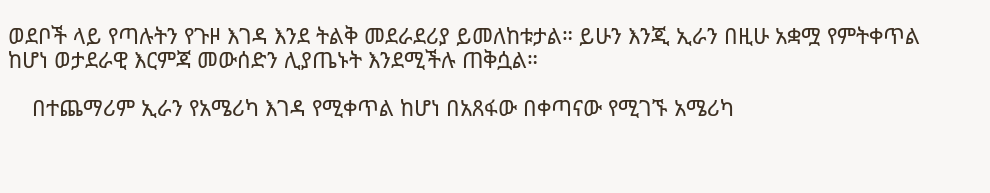ወደቦች ላይ የጣሉትን የጉዞ እገዳ እንደ ትልቅ መደራደሪያ ይመለከቱታል። ይሁን እንጂ ኢራን በዚሁ አቋሟ የምትቀጥል ከሆነ ወታደራዊ እርምጃ መውሰድን ሊያጤኑት እንደሚችሉ ጠቅሷል።

    በተጨማሪም ኢራን የአሜሪካ እገዳ የሚቀጥል ከሆነ በአጸፋው በቀጣናው የሚገኙ አሜሪካ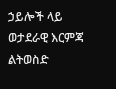ኃይሎች ላይ ወታደራዊ እርምጃ ልትወስድ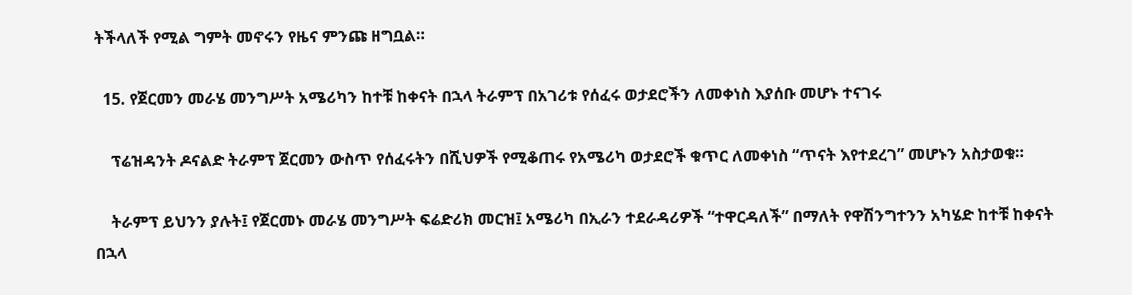ትችላለች የሚል ግምት መኖሩን የዜና ምንጩ ዘግቧል።

  15. የጀርመን መራሄ መንግሥት አሜሪካን ከተቹ ከቀናት በኋላ ትራምፕ በአገሪቱ የሰፈሩ ወታደሮችን ለመቀነስ እያሰቡ መሆኑ ተናገሩ

    ፕሬዝዳንት ዶናልድ ትራምፕ ጀርመን ውስጥ የሰፈሩትን በሺህዎች የሚቆጠሩ የአሜሪካ ወታደሮች ቁጥር ለመቀነስ “ጥናት እየተደረገ” መሆኑን አስታወቁ።

    ትራምፕ ይህንን ያሉት፤ የጀርመኑ መራሄ መንግሥት ፍሬድሪክ መርዝ፤ አሜሪካ በኢራን ተደራዳሪዎች “ተዋርዳለች” በማለት የዋሽንግተንን አካሄድ ከተቹ ከቀናት በኋላ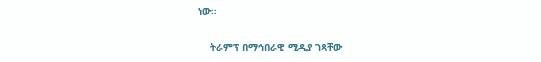ነው።

    ትራምፕ በማኅበራዊ ሚዲያ ገጻቸው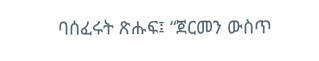ባሰፈሩት ጽሑፍ፤ “ጀርመን ውስጥ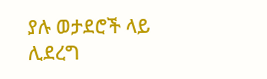ያሉ ወታደሮች ላይ ሊደረግ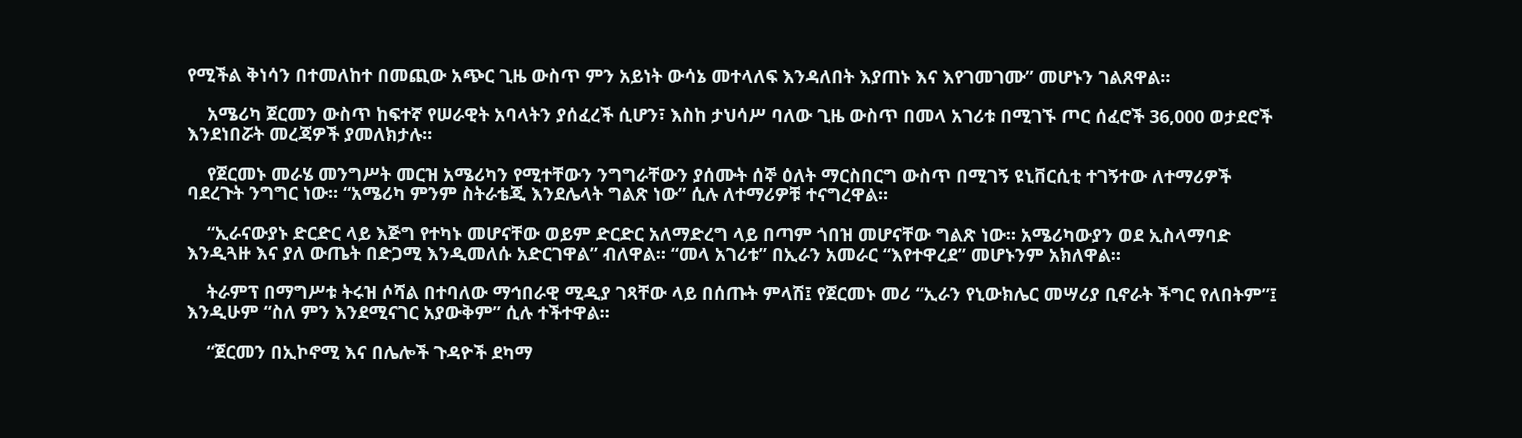የሚችል ቅነሳን በተመለከተ በመጪው አጭር ጊዜ ውስጥ ምን አይነት ውሳኔ መተላለፍ እንዳለበት እያጠኑ እና እየገመገሙ” መሆኑን ገልጸዋል።

    አሜሪካ ጀርመን ውስጥ ከፍተኛ የሠራዊት አባላትን ያሰፈረች ሲሆን፣ እስከ ታህሳሥ ባለው ጊዜ ውስጥ በመላ አገሪቱ በሚገኙ ጦር ሰፈሮች 36,000 ወታደሮች እንደነበሯት መረጃዎች ያመለክታሉ።

    የጀርመኑ መራሄ መንግሥት መርዝ አሜሪካን የሚተቸውን ንግግራቸውን ያሰሙት ሰኞ ዕለት ማርስበርግ ውስጥ በሚገኝ ዩኒቨርሲቲ ተገኝተው ለተማሪዎች ባደረጉት ንግግር ነው። “አሜሪካ ምንም ስትራቴጂ እንደሌላት ግልጽ ነው” ሲሉ ለተማሪዎቹ ተናግረዋል።

    “ኢራናውያኑ ድርድር ላይ እጅግ የተካኑ መሆናቸው ወይም ድርድር አለማድረግ ላይ በጣም ጎበዝ መሆናቸው ግልጽ ነው። አሜሪካውያን ወደ ኢስላማባድ እንዲጓዙ እና ያለ ውጤት በድጋሚ እንዲመለሱ አድርገዋል” ብለዋል። “መላ አገሪቱ” በኢራን አመራር “እየተዋረደ” መሆኑንም አክለዋል።

    ትራምፕ በማግሥቱ ትሩዝ ሶሻል በተባለው ማኅበራዊ ሚዲያ ገጻቸው ላይ በሰጡት ምላሽ፤ የጀርመኑ መሪ “ኢራን የኒውክሌር መሣሪያ ቢኖራት ችግር የለበትም”፤ እንዲሁም “ስለ ምን እንደሚናገር አያውቅም” ሲሉ ተችተዋል።

    “ጀርመን በኢኮኖሚ እና በሌሎች ጉዳዮች ደካማ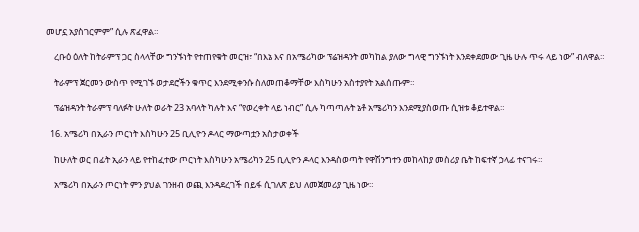መሆኗ አያስገርምም” ሲሉ ጽፈዋል።

    ረቡዕ ዕለት ከትራምፕ ጋር ስላላቸው ግንኙነት የተጠየቁት መርዝ፣ “በእኔ እና በአሜሪካው ፕሬዝዳንት መካከል ያለው ግላዊ ግንኙነት እንደቀደመው ጊዜ ሁሉ ጥሩ ላይ ነው” ብለዋል።

    ትራምፕ ጀርመን ውስጥ የሚገኙ ወታደሮችን ቁጥር እንደሚቀንሱ ስለመጠቆማቸው እስካሁን አስተያየት አልሰጡም።

    ፕሬዝዳንት ትራምፕ ባለፉት ሁለት ወራት 23 አባላት ካሉት እና “የወረቀት ላይ ነብር” ሲሉ ካጣጣሉት ኔቶ አሜሪካን እንደሚያስወጡ ሲዝቱ ቆይተዋል።

  16. አሜሪካ በኢራን ጦርነት እስካሁን 25 ቢሊዮን ዶላር ማውጣቷን አስታወቀች

    ከሁለት ወር በፊት ኢራን ላይ የተከፈተው ጦርነት እስካሁን አሜሪካን 25 ቢሊዮን ዶላር እንዳስወጣት የዋሽንግተን መከላከያ መስሪያ ቤት ከፍተኛ ኃላፊ ተናገሩ።

    አሜሪካ በኢራን ጦርነት ምን ያህል ገንዘብ ወጪ እንዳደረገች በይፋ ሲገለጽ ይህ ለመጀመሪያ ጊዜ ነው።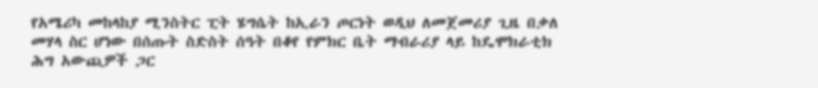የአሜሪካ መከላከያ ሚንስትር ፒት ሄግሴት ከኢራን ጦርነት ወዲህ ለመጀመሪያ ጊዜ በቃለ መሃላ ስር ሆነው በሰጡት ስድስት ሰዓት በቆየ የምክር ቤት ማብራሪያ ላይ ከዴሞክራቲክ ሕግ አውጪዎች ጋር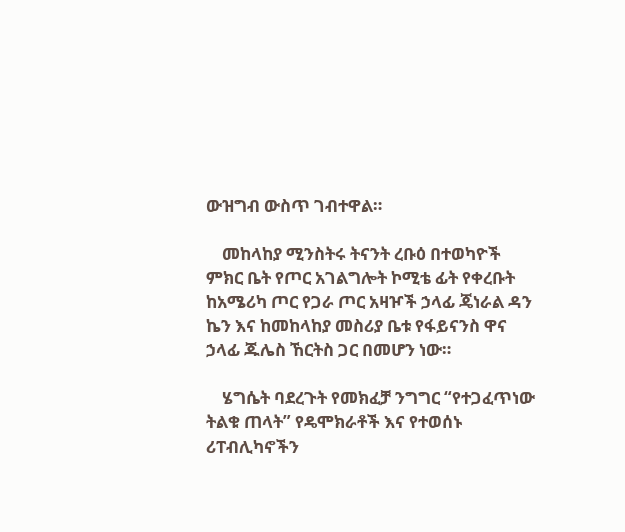ውዝግብ ውስጥ ገብተዋል።

    መከላከያ ሚንስትሩ ትናንት ረቡዕ በተወካዮች ምክር ቤት የጦር አገልግሎት ኮሚቴ ፊት የቀረቡት ከአሜሪካ ጦር የጋራ ጦር አዛዦች ኃላፊ ጄነራል ዳን ኬን እና ከመከላከያ መስሪያ ቤቱ የፋይናንስ ዋና ኃላፊ ጁሌስ ኸርትስ ጋር በመሆን ነው።

    ሄግሴት ባደረጉት የመክፈቻ ንግግር “የተጋፈጥነው ትልቁ ጠላት” የዴሞክራቶች እና የተወሰኑ ሪፐብሊካኖችን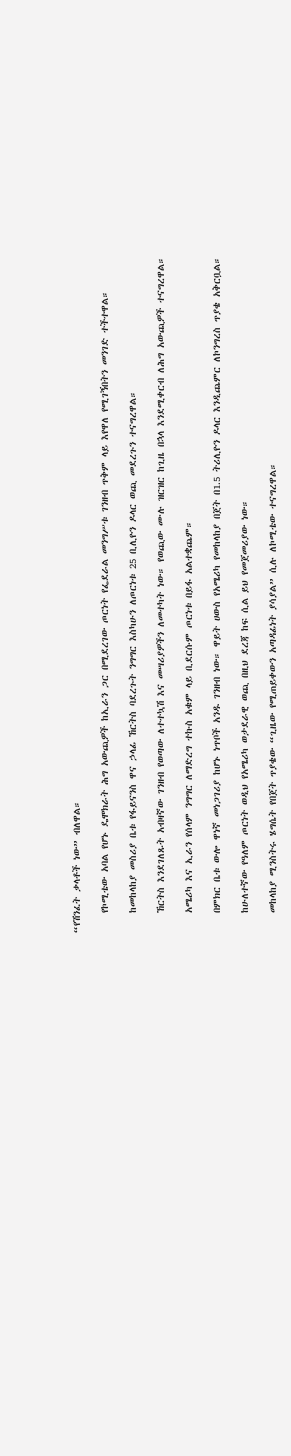“የሽንፈት ቃላቶች ነው” ብለዋል።

    የኮሚቴው አባል የሆኑ ዴሞክራት ሕግ አውጪዎች ከኢራን ጋር በሚደረገው ጦርነት የፌደራል መንግሥቱ ገንዘብ ጥቅም ላይ እየዋለ የሚገኝበትን መንገድ ተችተዋል።

    ከመከላከያ መስሪያ ቤቱ የፋይናንስ ዋና ኃላፊ ኸርትስ ባደረጉት ንግግር እስካሁን ለጦርነቱ 25 ቢሊዮን ዶላር ወጪ መደረጉን ተናግረዋል።

    ኸርትስ እንደገለጹት አብዛኛው ገንዘብ የወጣው ለተተኳሽ እና መሣሪያዎችን ለመተካት ነው። የወጪው ሙሉ ዝርዝር ከጊዜ በኋላ እንደሚቀርብ ለሕግ አውጪዎች ተናግረዋል።

    አሜሪካ እና ኢራን የሰላም ንግግር ለማድረግ ተኩስ አቁም ላይ ቢደርሱም ጦርነቱ በይፋ አልተቋጨም።

    በምክር ቤቱ ውሎ ዋነኛ መነጋገሪያ ከሆኑ ነጥቦች አንዱ ገንዘብ ነው። ዋይት ሀውስ የአሜሪካ የመከላከያ በጀት በ1.5 ትሪሊዮን ዶላር እንዲጨምር ለኮንግረስ ጥያቄ አቅርቧል።

    ከሁለተኛው የዓለም ጦርነት ወዲህ የአሜሪካ ወታደራዊ ወጪ በዚህ ደረጃ ከፍ ሲል ይህ የመጀመሪያው ነው።

    መከላከያ ሚንስትሩ ሄግሴት የበጀት ጥያቄው “ጊዜው የሚጠይቀውን አጣዳፊነት ያሳያል” ሲሉ ለኮሚቴው ተናግረዋል።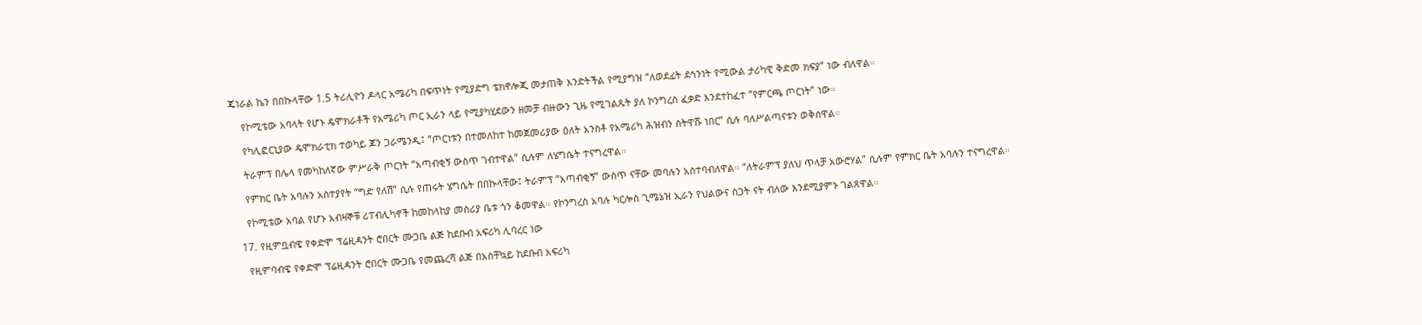ጄነራል ኬን በበኩላቸው 1.5 ትሪሊዮን ዶላር አሜሪካ በፍጥነት የሚያድግ ቴክኖሎጂ መታጠቅ እንድትችል የሚያግዝ “ለወደፊት ደኅንነት የሚውል ታሪካዊ ቅድመ ክፍያ” ነው ብለዋል።

    የኮሚቴው አባላት የሆኑ ዴሞክራቶች የአሜሪካ ጦር ኢራን ላይ የሚያካሂደውን ዘመቻ ብዙውን ጊዜ የሚገልጹት ያለ ኮንግረስ ፈቃድ እንደተከፈተ “የምርጫ ጦርነት” ነው።

    የካሊፎርኒያው ዴሞክራቲክ ተወካይ ጆን ጋራሜንዲ፤ “ጦርነቱን በተመለከተ ከመጀመሪያው ዕለት አንስቶ የአሜሪካ ሕዝብን ስትዋሹ ነበር” ሲሉ ባለሥልጣናቱን ወቅሰዋል።

    ትራምፕ በሌላ የመካከለኛው ምሥራቅ ጦርነት “አጣብቂኝ ውስጥ ገብተዋል” ሲሉም ለሄግሴት ተናግረዋል።

    የምክር ቤት አባሉን አስተያየት “ግድ የለሽ” ሲሉ የጠሩት ሄግሴት በበኩላቸው፤ ትራምፕ “አጣብቂኝ” ውስጥ ናቸው መባሉን አስተባብለዋል። “ለትራምፕ ያለህ ጥላቻ አውሮሃል” ሲሉም የምክር ቤት አባሉን ተናግረዋል።

    የኮሚቴው አባል የሆኑ አብዛኞቹ ሪፐብሊካኖች ከመከላከያ መስሪያ ቤቱ ጎን ቆመዋል። የኮንግረስ አባሉ ካርሎስ ጊሜኔዝ ኢራን የህልውና ስጋት ናት ብለው እንደሚያምኑ ገልጸዋል።

  17. የዚምቧብዌ የቀድሞ ፕሬዚዳንት ሮበርት ሙጋቤ ልጅ ከደቡብ አፍሪካ ሊባረር ነው

    የዚምባብዌ የቀድሞ ፕሬዚዳንት ሮበርት ሙጋቤ የመጨረሻ ልጅ በአስቸኳይ ከደቡብ አፍሪካ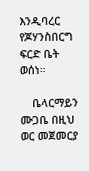እንዲባረር የጆሃንስበርግ ፍርድ ቤት ወሰነ።

    ቤላርማይን ሙጋቤ በዚህ ወር መጀመርያ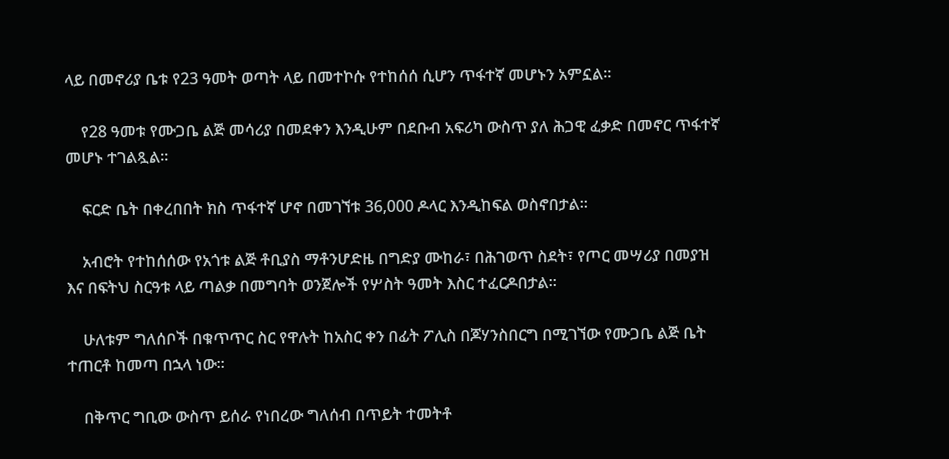ላይ በመኖሪያ ቤቱ የ23 ዓመት ወጣት ላይ በመተኮሱ የተከሰሰ ሲሆን ጥፋተኛ መሆኑን አምኗል።

    የ28 ዓመቱ የሙጋቤ ልጅ መሳሪያ በመደቀን እንዲሁም በደቡብ አፍሪካ ውስጥ ያለ ሕጋዊ ፈቃድ በመኖር ጥፋተኛ መሆኑ ተገልጿል።

    ፍርድ ቤት በቀረበበት ክስ ጥፋተኛ ሆኖ በመገኘቱ 36,000 ዶላር እንዲከፍል ወስኖበታል።

    አብሮት የተከሰሰው የአጎቱ ልጅ ቶቢያስ ማቶንሆድዜ በግድያ ሙከራ፣ በሕገወጥ ስደት፣ የጦር መሣሪያ በመያዝ እና በፍትህ ስርዓቱ ላይ ጣልቃ በመግባት ወንጀሎች የሦስት ዓመት እስር ተፈርዶበታል።

    ሁለቱም ግለሰቦች በቁጥጥር ስር የዋሉት ከአስር ቀን በፊት ፖሊስ በጆሃንስበርግ በሚገኘው የሙጋቤ ልጅ ቤት ተጠርቶ ከመጣ በኋላ ነው።

    በቅጥር ግቢው ውስጥ ይሰራ የነበረው ግለሰብ በጥይት ተመትቶ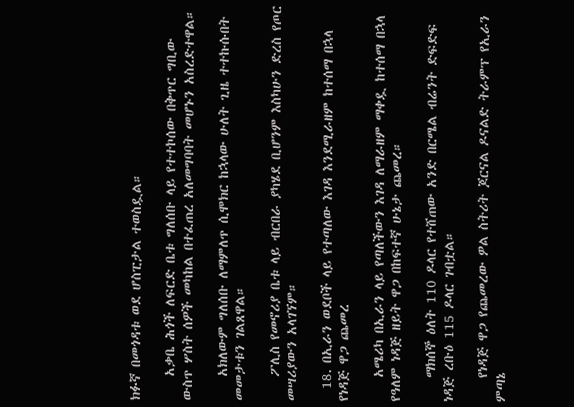ክፉኛ በመጎዳቱ ወደ ሆስፒታል ተወስዷል።

    አቃቤ ሕጎች ለፍርድ ቤቱ ግለሰቡ ላይ የተተኮሰው በቅጥር ግቢው ውስጥ ሦስት ሰዎች መካከል በተፈጠረ አለመግባባት መሆኑን አስረድተዋል።

    አክለውም ግለሰቡ ለማምለጥ ሲሞክር ከኋላው ሁለት ጊዜ ተተኩሱበት መመታቱን ገልጸዋል።

    ፖሊስ የመኖሪያ ቤቱ ላይ ብርበራ ያካሄደ ቢሆንም እስካሁን ድረስ የጦር መሣሪያውን አላገኘም።

  18. በኢራን ወደቦች ላይ የተጣለው እገዳ እንደሚራዘም ከተሰማ በኋላ የነዳጅ ዋጋ ጨመረ

    አሜሪካ በኢራን ላይ የጣለችውን እገዳ ለማራዘም ማቀዷ ከተሰማ በኋላ የዓለም ነዳጅ ዘይት ዋጋ በከፍተኛ ሁኔታ ጨመረ።

    ማክሰኞ ዕለት 110 ዶላር የተሸጠው አንድ በርሜል ብሬንት ድፍድፍ ነዳጅ ረቡዕ 115 ዶላር ገብቷል።

    የነዳጅ ዋጋ የጨመረው ዎል ስትሪት ጆርናል ዶናልድ ትራምፕ የኢራን ምጣኔ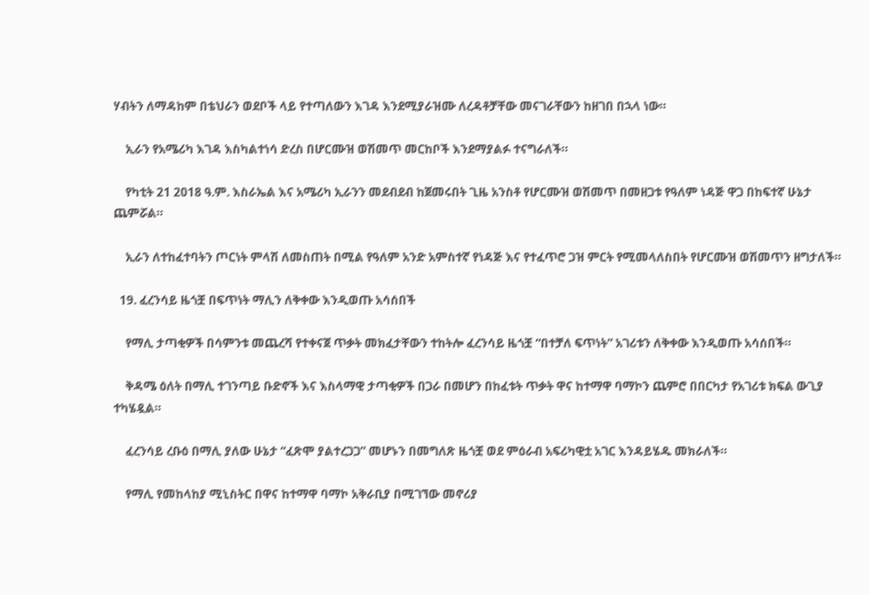ሃብትን ለማዳከም በቴህራን ወደቦች ላይ የተጣለውን እገዳ እንደሚያራዝሙ ለረዳቶቻቸው መናገራቸውን ከዘገበ በኋላ ነው።

    ኢራን የአሜሪካ እገዳ እስካልተነሳ ድረስ በሆርሙዝ ወሽመጥ መርከቦች እንደማያልፉ ተናግራለች።

    የካቲት 21 2018 ዓ.ም. እስራኤል እና አሜሪካ ኢራንን መደብደብ ከጀመሩበት ጊዜ አንስቶ የሆርሙዝ ወሽመጥ በመዘጋቱ የዓለም ነዳጅ ዋጋ በከፍተኛ ሁኔታ ጨምሯል።

    ኢራን ለተከፈተባትን ጦርነት ምላሽ ለመስጠት በሚል የዓለም አንድ አምስተኛ የነዳጅ እና የተፈጥሮ ጋዝ ምርት የሚመላለስበት የሆርሙዝ ወሽመጥን ዘግታለች።

  19. ፈረንሳይ ዜጎቿ በፍጥነት ማሊን ለቅቀው እንዲወጡ አሳሰበች

    የማሊ ታጣቂዎች በሳምንቱ መጨረሻ የተቀናጀ ጥቃት መክፈታቸውን ተከትሎ ፈረንሳይ ዜጎቿ “በተቻለ ፍጥነት” አገሪቱን ለቅቀው እንዲወጡ አሳሰበች።

    ቅዳሜ ዕለት በማሊ ተገንጣይ ቡድኖች እና እስላማዊ ታጣቂዎች በጋራ በመሆን በከፈቱት ጥቃት ዋና ከተማዋ ባማኮን ጨምሮ በበርካታ የአገሪቱ ክፍል ውጊያ ተካሄዷል።

    ፈረንሳይ ረቡዕ በማሊ ያለው ሁኔታ “ፈጽሞ ያልተረጋጋ” መሆኑን በመግለጽ ዜጎቿ ወደ ምዕራብ አፍሪካዊቷ አገር እንዳይሄዱ መክራለች።

    የማሊ የመከላከያ ሚኒስትር በዋና ከተማዋ ባማኮ አቅራቢያ በሚገኘው መኖሪያ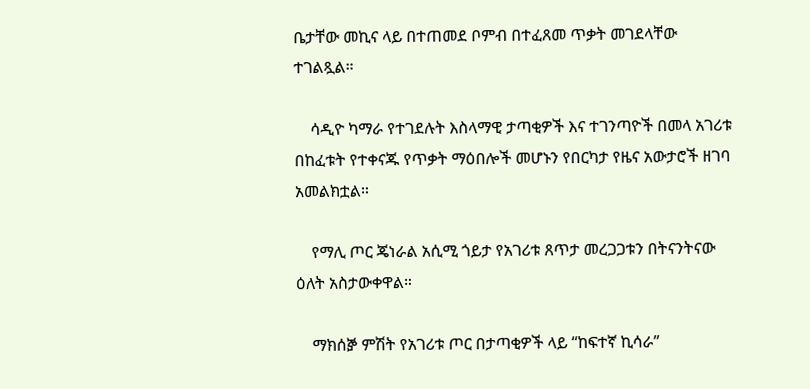ቤታቸው መኪና ላይ በተጠመደ ቦምብ በተፈጸመ ጥቃት መገደላቸው ተገልጿል።

    ሳዲዮ ካማራ የተገደሉት እስላማዊ ታጣቂዎች እና ተገንጣዮች በመላ አገሪቱ በከፈቱት የተቀናጁ የጥቃት ማዕበሎች መሆኑን የበርካታ የዜና አውታሮች ዘገባ አመልክቷል።

    የማሊ ጦር ጄነራል አሲሚ ጎይታ የአገሪቱ ጸጥታ መረጋጋቱን በትናንትናው ዕለት አስታውቀዋል።

    ማክሰⶉ ምሽት የአገሪቱ ጦር በታጣቂዎች ላይ “ከፍተኛ ኪሳራ”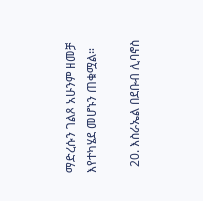ማድረሱን ገልጾ አሁንም ዘመቻ እየተካሄደ መሆኑን ጠቁሟል።

  20. እስራኤል በደቡብ ሊባኖስ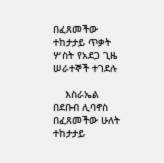በፈጸመችው ተከታታይ ጥቃት ሦስት የአደጋ ጊዜ ሠራተኞች ተገደሉ

    እስራኤል በደቡብ ሊባኖስ በፈጸመችው ሁለት ተከታታይ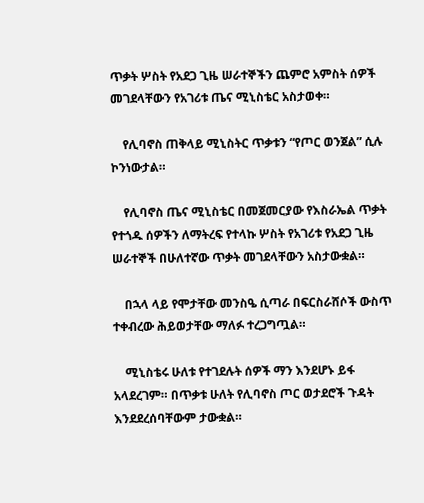ጥቃት ሦስት የአደጋ ጊዜ ሠራተኞችን ጨምሮ አምስት ሰዎች መገደላቸውን የአገሪቱ ጤና ሚኒስቴር አስታወቀ።

    የሊባኖስ ጠቅላይ ሚኒስትር ጥቃቱን “የጦር ወንጀል” ሲሉ ኮንነውታል።

    የሊባኖስ ጤና ሚኒስቴር በመጀመርያው የእስራኤል ጥቃት የተጎዱ ሰዎችን ለማትረፍ የተላኩ ሦስት የአገሪቱ የአደጋ ጊዜ ሠራተኞች በሁለተኛው ጥቃት መገደላቸውን አስታውቋል።

    በኋላ ላይ የሞታቸው መንስዔ ሲጣራ በፍርስራሸሶች ውስጥ ተቀብረው ሕይወታቸው ማለፉ ተረጋግጧል።

    ሚኒስቴሩ ሁለቱ የተገደሉት ሰዎች ማን እንደሆኑ ይፋ አላደረገም። በጥቃቱ ሁለት የሊባኖስ ጦር ወታደሮች ጉዳት እንደደረሰባቸውም ታውቋል።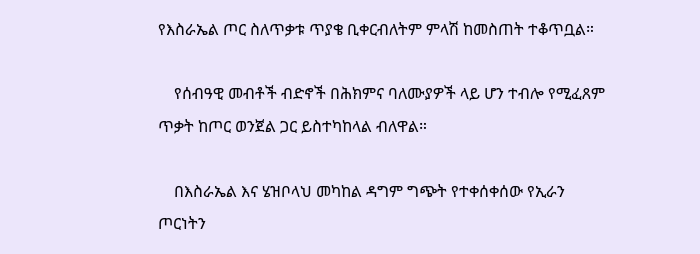የእስራኤል ጦር ስለጥቃቱ ጥያቄ ቢቀርብለትም ምላሽ ከመስጠት ተቆጥቧል።

    የሰብዓዊ መብቶች ብድኖች በሕክምና ባለሙያዎች ላይ ሆን ተብሎ የሚፈጸም ጥቃት ከጦር ወንጀል ጋር ይስተካከላል ብለዋል።

    በእስራኤል እና ሄዝቦላህ መካከል ዳግም ግጭት የተቀሰቀሰው የኢራን ጦርነትን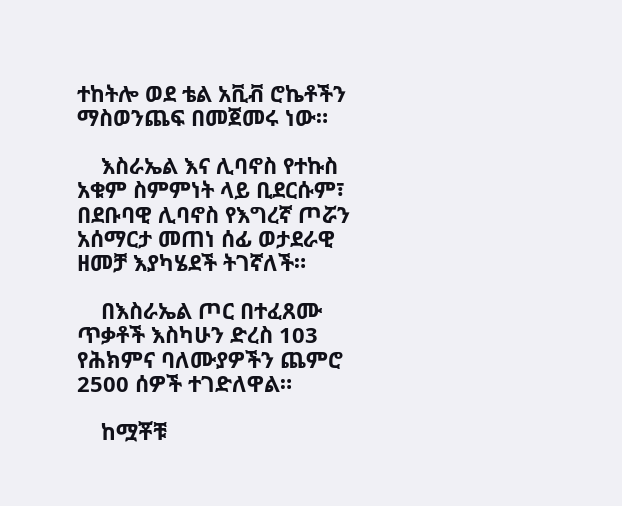ተከትሎ ወደ ቴል አቪቭ ሮኬቶችን ማስወንጨፍ በመጀመሩ ነው።

    እስራኤል እና ሊባኖስ የተኩስ አቁም ስምምነት ላይ ቢደርሱም፣ በደቡባዊ ሊባኖስ የእግረኛ ጦሯን አሰማርታ መጠነ ሰፊ ወታደራዊ ዘመቻ እያካሄደች ትገኛለች።

    በእስራኤል ጦር በተፈጸሙ ጥቃቶች እስካሁን ድረስ 103 የሕክምና ባለሙያዎችን ጨምሮ 2500 ሰዎች ተገድለዋል።

    ከሟቾቹ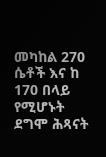መካከል 270 ሴቶች እና ከ 170 በላይ የሚሆኑት ደግሞ ሕጻናት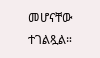መሆናቸው ተገልጿል።